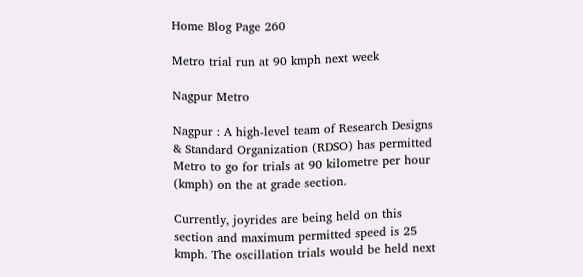Home Blog Page 260

Metro trial run at 90 kmph next week

Nagpur Metro

Nagpur : A high-level team of Research Designs & Standard Organization (RDSO) has permitted Metro to go for trials at 90 kilometre per hour (kmph) on the at grade section.

Currently, joyrides are being held on this section and maximum permitted speed is 25 kmph. The oscillation trials would be held next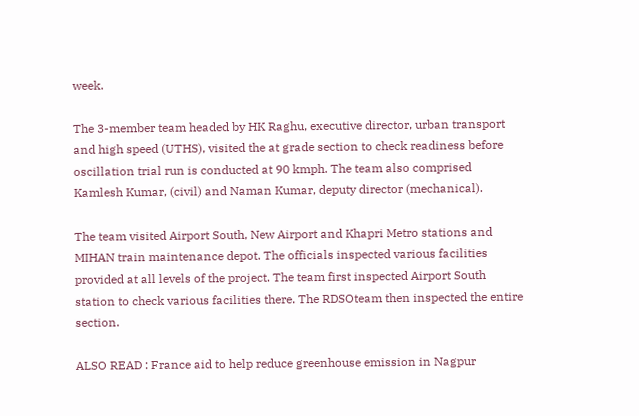week.

The 3-member team headed by HK Raghu, executive director, urban transport and high speed (UTHS), visited the at grade section to check readiness before oscillation trial run is conducted at 90 kmph. The team also comprised Kamlesh Kumar, (civil) and Naman Kumar, deputy director (mechanical).

The team visited Airport South, New Airport and Khapri Metro stations and MIHAN train maintenance depot. The officials inspected various facilities provided at all levels of the project. The team first inspected Airport South station to check various facilities there. The RDSOteam then inspected the entire section.

ALSO READ : France aid to help reduce greenhouse emission in Nagpur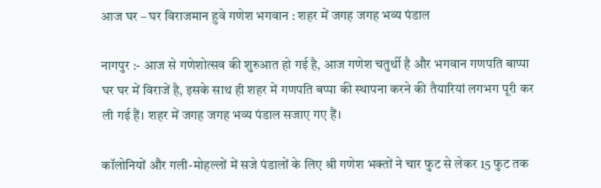आज घर – घर विराजमान हुवे गणेश भगवान : शहर में जगह जगह भव्य पंडाल

नागपुर :- आज से गणेशोत्सव की शुरुआत हो गई है, आज गणेश चतुर्थी है और भगवान गणपति बाप्पा घर घर में विराजें है, इसके साथ ही शहर में गणपति बप्पा की स्थापना करने की तैयारियां लगभग पूरी कर ली गई हैं। शहर में जगह जगह भव्य पंडाल सजाए गए हैं।

कॉलोनियों और गली-मोहल्लों में सजे पंडालों के लिए श्री गणेश भक्तों ने चार फुट से लेकर 15 फुट तक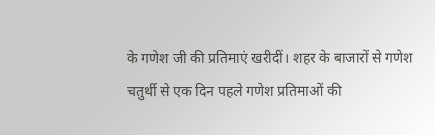के गणेश जी की प्रतिमाएं खरीदीं। शहर के बाजारों से गणेश चतुर्थी से एक दिन पहले गणेश प्रतिमाओं की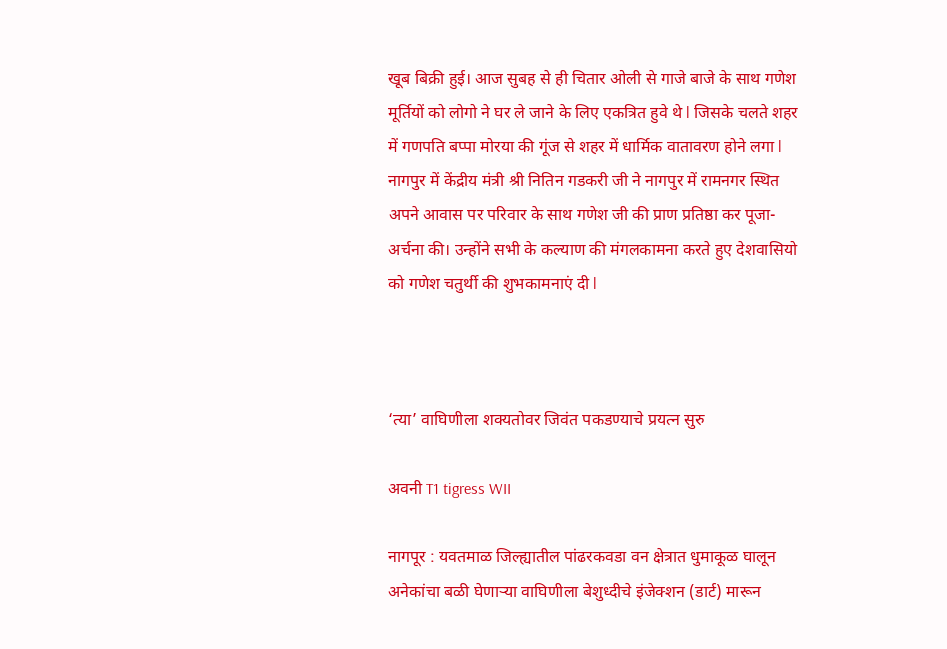खूब बिक्री हुई। आज सुबह से ही चितार ओली से गाजे बाजे के साथ गणेश मूर्तियों को लोगो ने घर ले जाने के लिए एकत्रित हुवे थे l जिसके चलते शहर में गणपति बप्पा मोरया की गूंज से शहर में धार्मिक वातावरण होने लगा l नागपुर में केंद्रीय मंत्री श्री नितिन गडकरी जी ने नागपुर में रामनगर स्थित अपने आवास पर परिवार के साथ गणेश जी की प्राण प्रतिष्ठा कर पूजा-अर्चना की। उन्होंने सभी के कल्याण की मंगलकामना करते हुए देशवासियो को गणेश चतुर्थी की शुभकामनाएं दी l



‘त्या’ वाघिणीला शक्यतोवर जिवंत पकडण्याचे प्रयत्न सुरु

अवनी T1 tigress WII

नागपूर : यवतमाळ जिल्ह्यातील पांढरकवडा वन क्षेत्रात धुमाकूळ घालून अनेकांचा बळी घेणाऱ्या वाघिणीला बेशुध्दीचे इंजेक्शन (डार्ट) मारून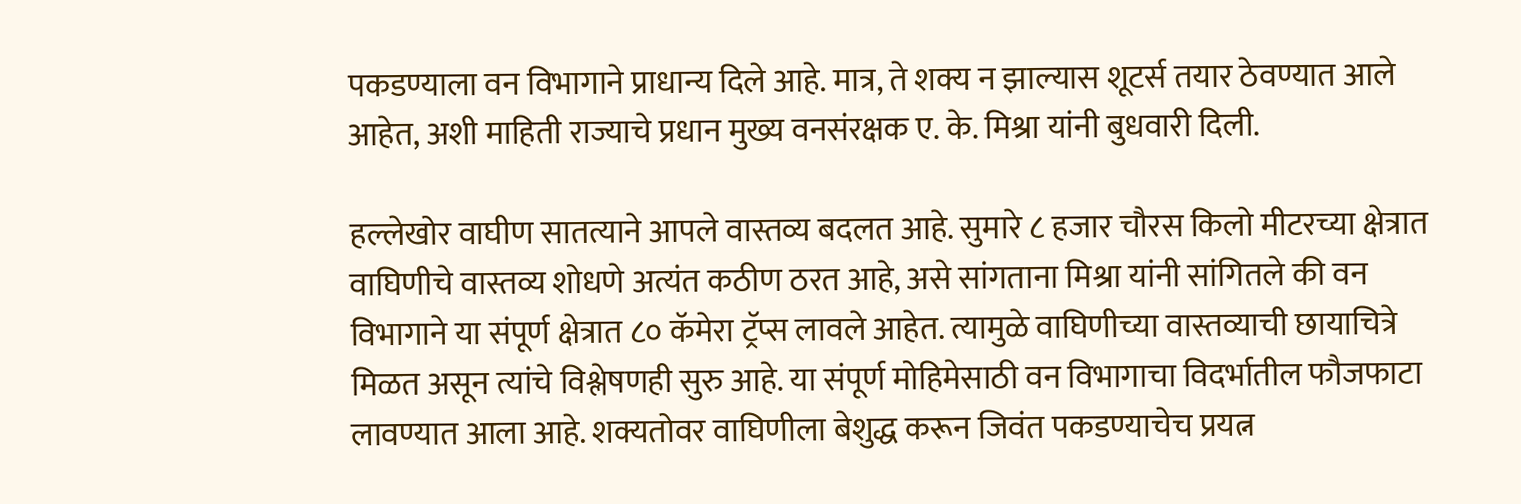पकडण्याला वन विभागाने प्राधान्य दिले आहे. मात्र, ते शक्य न झाल्यास शूटर्स तयार ठेवण्यात आले आहेत, अशी माहिती राज्याचे प्रधान मुख्य वनसंरक्षक ए. के. मिश्रा यांनी बुधवारी दिली.

हल्लेखोर वाघीण सातत्याने आपले वास्तव्य बदलत आहे. सुमारे ८ हजार चौरस किलो मीटरच्या क्षेत्रात वाघिणीचे वास्तव्य शोधणे अत्यंत कठीण ठरत आहे, असे सांगताना मिश्रा यांनी सांगितले की वन विभागाने या संपूर्ण क्षेत्रात ८० कॅमेरा ट्रॅप्स लावले आहेत. त्यामुळे वाघिणीच्या वास्तव्याची छायाचित्रे मिळत असून त्यांचे विश्लेषणही सुरु आहे. या संपूर्ण मोहिमेसाठी वन विभागाचा विदर्भातील फौजफाटा लावण्यात आला आहे. शक्यतोवर वाघिणीला बेशुद्ध करून जिवंत पकडण्याचेच प्रयत्न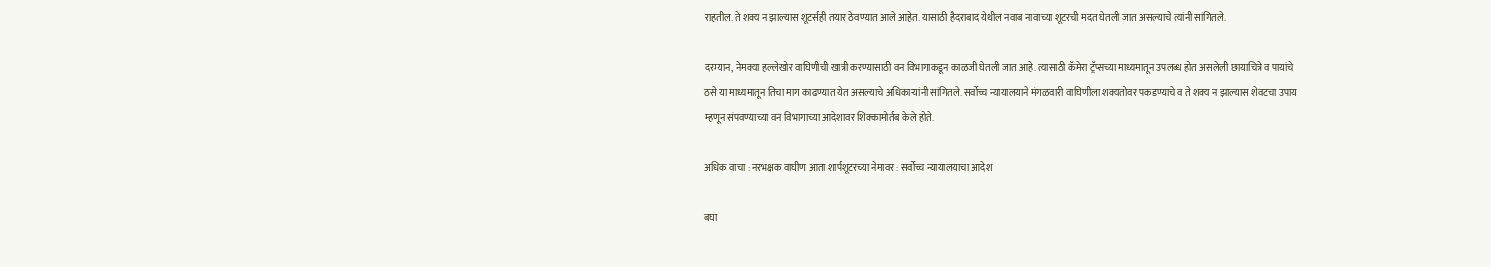राहतील. ते शक्य न झाल्यास शूटर्सही तयार ठेवण्यात आले आहेत. यासाठी हैदराबाद येथील नवाब नावाच्या शूटरची मदत घेतली जात असल्याचे त्यांनी सांगितले.

दरम्यान, नेमक्या हल्लेखोर वाघिणीची खात्री करण्यासाठी वन विभागाकडून काळजी घेतली जात आहे. त्यासाठी कॅमेरा ट्रॅप्सच्या माध्यमातून उपलब्ध होत असलेली छायाचित्रे व पायांचे ठसे या माध्यमातून तिचा माग काढण्यात येत असल्याचे अधिकाऱ्यांनी सांगितले. सर्वोच्च न्यायालयाने मंगळवारी वाघिणीला शक्यतोवर पकडण्याचे व ते शक्य न झाल्यास शेवटचा उपाय म्हणून संपवण्याच्या वन विभागाच्या आदेशावर शिक्कामोर्तब केले होते.

अधिक वाचा : नरभक्षक वाघीण आता शार्पशूटरच्या नेमावर : सर्वोच्च न्यायालयाचा आदेश

बघा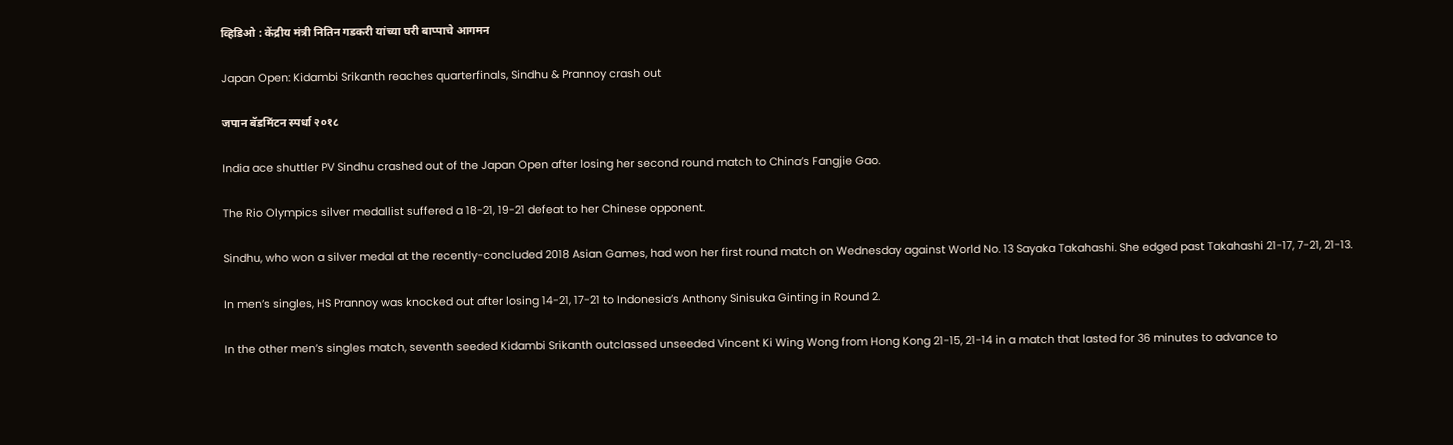व्हिडिओ : केंद्रीय मंत्री नितिन गडकरी यांच्या घरी बाप्पाचे आगमन

Japan Open: Kidambi Srikanth reaches quarterfinals, Sindhu & Prannoy crash out

जपान बॅडमिंटन स्पर्धा २०१८

India ace shuttler PV Sindhu crashed out of the Japan Open after losing her second round match to China’s Fangjie Gao.

The Rio Olympics silver medallist suffered a 18-21, 19-21 defeat to her Chinese opponent.

Sindhu, who won a silver medal at the recently-concluded 2018 Asian Games, had won her first round match on Wednesday against World No. 13 Sayaka Takahashi. She edged past Takahashi 21-17, 7-21, 21-13.

In men’s singles, HS Prannoy was knocked out after losing 14-21, 17-21 to Indonesia’s Anthony Sinisuka Ginting in Round 2.

In the other men’s singles match, seventh seeded Kidambi Srikanth outclassed unseeded Vincent Ki Wing Wong from Hong Kong 21-15, 21-14 in a match that lasted for 36 minutes to advance to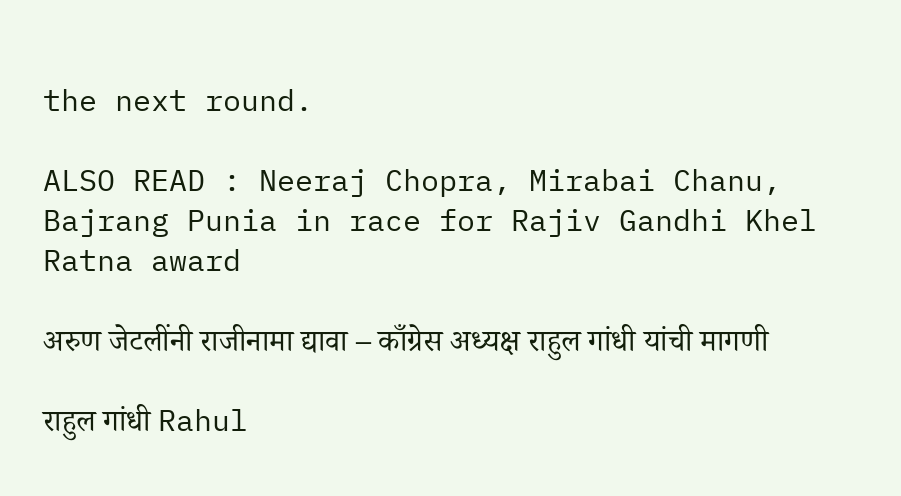the next round.

ALSO READ : Neeraj Chopra, Mirabai Chanu, Bajrang Punia in race for Rajiv Gandhi Khel Ratna award

अरुण जेटलींनी राजीनामा द्यावा – काँग्रेस अध्यक्ष राहुल गांधी यांची मागणी

राहुल गांधी Rahul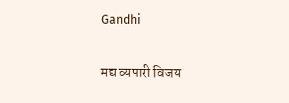Gandhi

मद्य व्यपारी विजय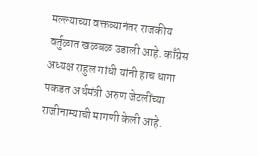मल्ल्याच्या वक्तव्यानंतर राजकीय वर्तुळात खळबळ उडाली आहे. काँग्रेस अध्यक्ष राहुल गांधी यांनी हाच धागा पकडत अर्थमंत्री अरुण जेटलींच्या राजीनाम्याची मागणी केली आहे.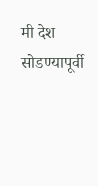मी देश सोडण्यापूर्वी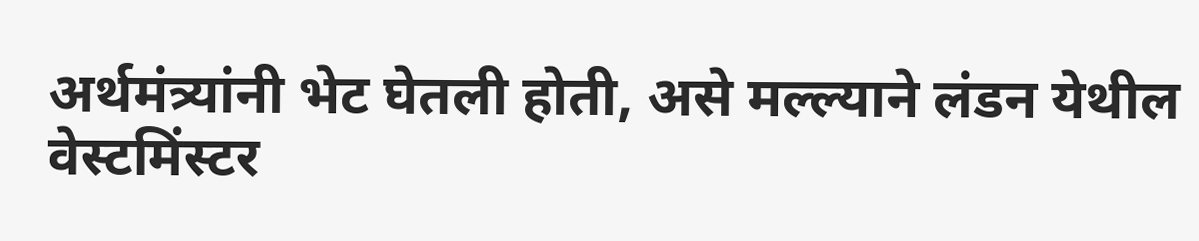अर्थमंत्र्यांनी भेट घेतली होती, असे मल्ल्याने लंडन येथील वेस्टमिंस्टर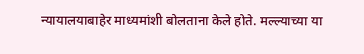न्यायालयाबाहेर माध्यमांशी बोलताना केले होते. मल्ल्याच्या या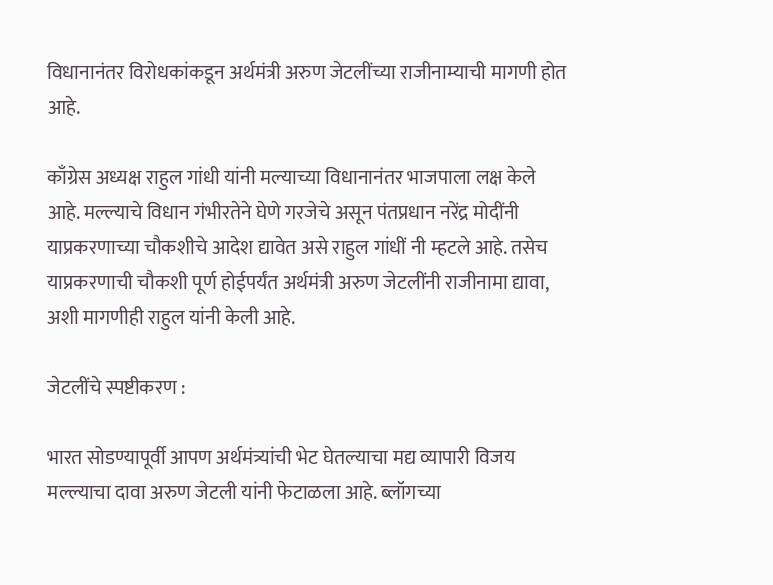विधानानंतर विरोधकांकडून अर्थमंत्री अरुण जेटलींच्या राजीनाम्याची मागणी होत आहे.

काँग्रेस अध्यक्ष राहुल गांधी यांनी मल्याच्या विधानानंतर भाजपाला लक्ष केले आहे. मल्ल्याचे विधान गंभीरतेने घेणे गरजेचे असून पंतप्रधान नरेंद्र मोदींनी याप्रकरणाच्या चौकशीचे आदेश द्यावेत असे राहुल गांधीं नी म्हटले आहे. तसेच याप्रकरणाची चौकशी पूर्ण होईपर्यंत अर्थमंत्री अरुण जेटलींनी राजीनामा द्यावा, अशी मागणीही राहुल यांनी केली आहे.

जेटलींचे स्पष्टीकरण :

भारत सोडण्यापूर्वी आपण अर्थमंत्र्यांची भेट घेतल्याचा मद्य व्यापारी विजय मल्ल्याचा दावा अरुण जेटली यांनी फेटाळला आहे. ब्लॉगच्या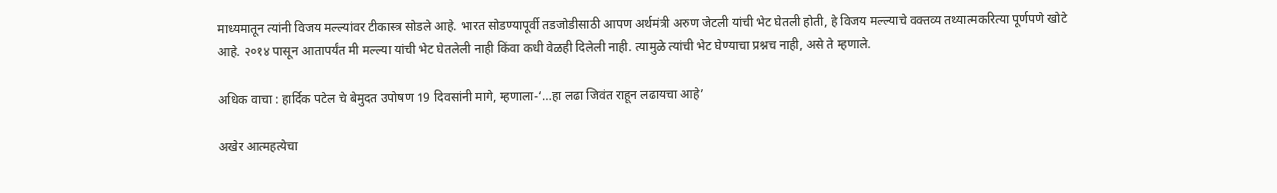माध्यमातून त्यांनी विजय मल्ल्यांवर टीकास्त्र सोडले आहे. भारत सोडण्यापूर्वी तडजोडीसाठी आपण अर्थमंत्री अरुण जेटली यांची भेट घेतली होती, हे विजय मल्ल्याचे वक्तव्य तथ्यात्मकरित्या पूर्णपणे खोटे आहे. २०१४ पासून आतापर्यंत मी मल्ल्या यांची भेट घेतलेली नाही किंवा कधी वेळही दिलेली नाही. त्यामुळे त्यांची भेट घेण्याचा प्रश्नच नाही, असे ते म्हणाले.

अधिक वाचा : हार्दिक पटेल चे बेमुदत उपोषण 19 दिवसांनी मागे, म्हणाला-‘…हा लढा जिवंत राहून लढायचा आहे’

अखेर आत्महत्येचा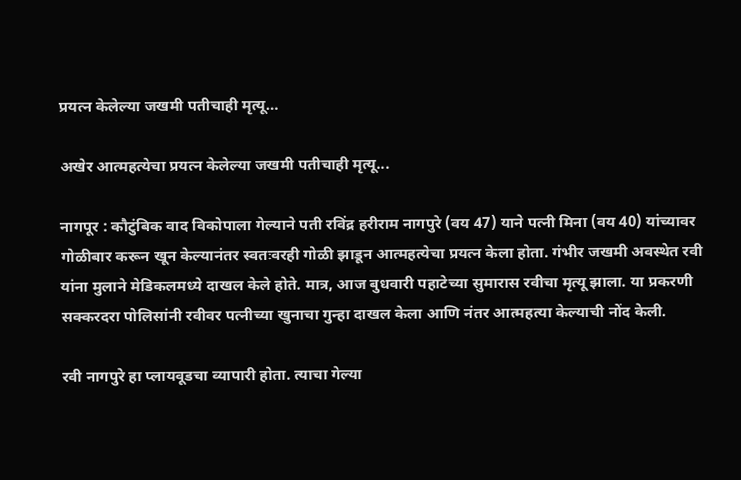प्रयत्न केलेल्या जखमी पतीचाही मृत्यू…

अखेर आत्महत्येचा प्रयत्न केलेल्या जखमी पतीचाही मृत्यू...

नागपूर : कौटुंबिक वाद विकोपाला गेल्याने पती रविंद्र हरीराम नागपुरे (वय 47) याने पत्नी मिना (वय 40) यांच्यावर गोळीबार करून खून केल्यानंतर स्वतःवरही गोळी झाडून आत्महत्येचा प्रयत्न केला होता. गंभीर जखमी अवस्थेत रवी यांना मुलाने मेडिकलमध्ये दाखल केले होते. मात्र, आज बुधवारी पहाटेच्या सुमारास रवीचा मृत्यू झाला. या प्रकरणी सक्‍करदरा पोलिसांनी रवीवर पत्नीच्या खुनाचा गुन्हा दाखल केला आणि नंतर आत्महत्या केल्याची नोंद केली.

रवी नागपुरे हा प्लायवूडचा व्यापारी होता. त्याचा गेल्या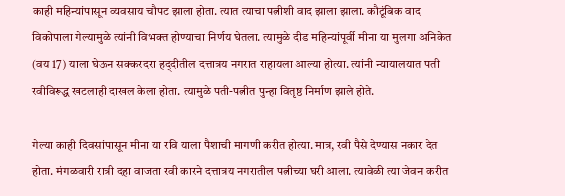काही महिन्यांपासून व्यवसाय चौपट झाला होता. त्यात त्याचा पत्नीशी वाद झाला झाला. कौटूंबिक वाद विकोपाला गेल्यामुळे त्यांनी विभक्‍त होण्याचा निर्णय घेतला. त्यामुळे दीड महिन्यांपूर्वी मीना या मुलगा अनिकेत (वय 17) याला घेऊन सक्‍करदरा हद्‌दीतील दत्तात्रय नगरात राहायला आल्या होत्या. त्यांनी न्यायालयात पती रवीविरूद्ध खटलाही दाखल केला होता. त्यामुळे पती-पत्नीत पुन्हा वितृष्ठ निर्माण झाले होते.

गेल्या काही दिवसांपासून मीना या रवि याला पैशाची मागणी करीत होत्या. मात्र, रवी पैसे देण्यास नकार देत होता. मंगळवारी रात्री दहा वाजता रवी कारने दत्तात्रय नगरातील पत्नीच्या घरी आला. त्यावेळी त्या जेवन करीत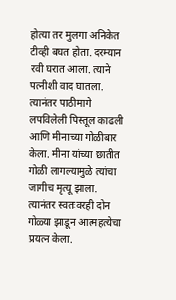होत्या तर मुलगा अनिकेत टीव्ही बघत होता. दरम्यान रवी घरात आला. त्याने पत्नीशी वाद घातला. त्यानंतर पाठीमागे लपविलेली पिस्तूल काढली आणि मीनाच्या गोळीबार केला. मीना यांच्या छातीत गोळी लागल्यामुळे त्यांचा जागीच मृत्यू झाला. त्यानंतर स्वतःवरही दोन गोळ्या झाडून आत्महत्येचा प्रयत्न केला.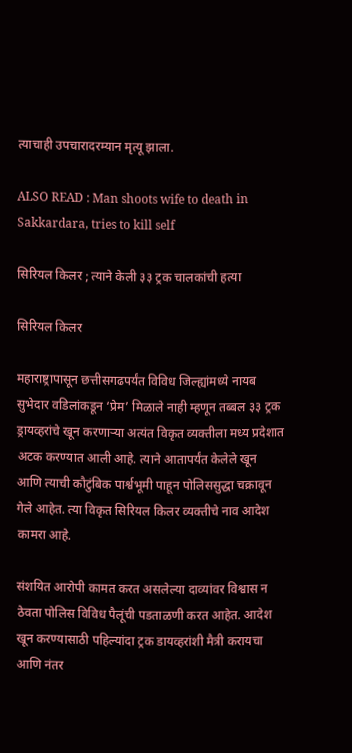त्याचाही उपचारादरम्यान मृत्यू झाला.

ALSO READ : Man shoots wife to death in Sakkardara, tries to kill self

सिरियल किलर ; त्याने केली ३३ ट्रक चालकांची हत्या

सिरियल किलर

महाराष्ट्रापासून छत्तीसगढपर्यंत विविध जिल्ह्यांमध्ये नायब सुभेदार वडिलांकडून ‘प्रेम’ मिळाले नाही म्हणून तब्बल ३३ ट्रक ड्रायव्हरांचे खून करणाऱ्या अत्यंत विकृत व्यक्तीला मध्य प्रदेशात अटक करण्यात आली आहे. त्याने आतापर्यंत केलेले खून आणि त्याची कौटुंबिक पार्श्वभूमी पाहून पोलिससुद्धा चक्रावून गेले आहेत. त्या विकृत सिरियल किलर व्यक्तीचे नाव आदेश कामरा आहे.

संशयित आरोपी कामत करत असलेल्‍या दाव्यांवर विश्वास न ठेवता पोलिस विविध पैलूंची पडताळणी करत आहेत. आदेश खून करण्यासाठी पहिल्यांदा ट्रक डायव्हरांशी मैत्री करायचा आणि नंतर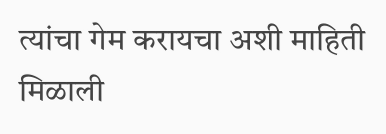त्यांचा गेम करायचा अशी माहिती मिळाली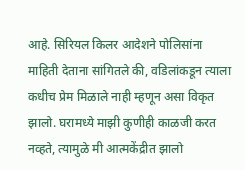आहे. सिरियल किलर आदेशने पोलिसांना माहिती देताना सांगितले की, वडिलांकडून त्याला कधीच प्रेम मिळाले नाही म्हणून असा विकृत झालो. घरामध्ये माझी कुणीही काळजी करत नव्हते, त्यामुळे मी आत्मकेंद्रीत झालो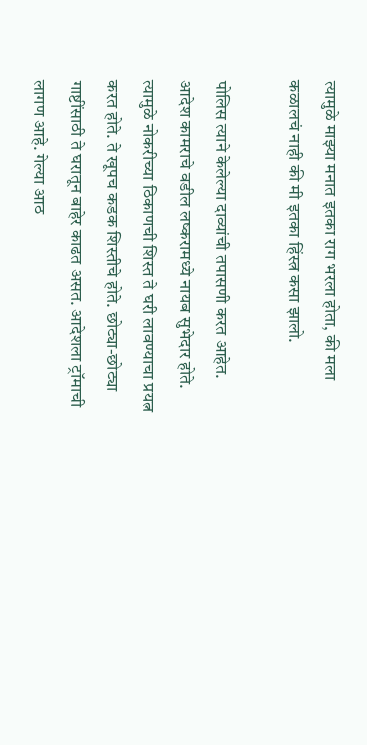त्यामुळे माझ्या मनात इतका राग भरला होता, की मला कळालचं नाही की मी इतका हिंस्त्र कसा झालो.

पोलिस त्याने केलेल्या दाव्यांची तपासणी करत आहेत. आदेश कामराचे वडील लष्करामध्ये नायब सुभेदार होते. त्यामुळे नोकरीच्या ठिकाणची शिस्त ते घरी लावण्याचा प्रयत्न करत होते. ते खूपच कडक शिस्तीचे होते. छोट्या-छोट्या गाष्टींसाठी ते घरातून बाहेर काढत असत. आदेशला ट्रॉमाची लागण आहे. गेल्या आठ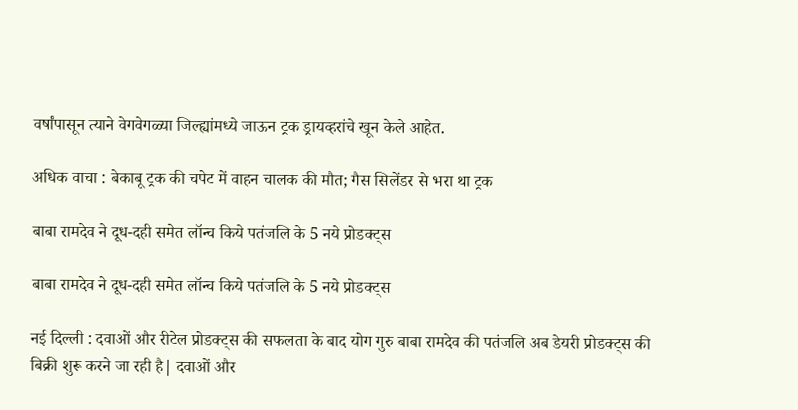वर्षांपासून त्याने वेगवेगळ्या जिल्ह्यांमध्ये जाऊन ट्रक ड्रायव्हरांचे खून केले आहेत.

अधिक वाचा : बेकाबू ट्रक की चपेट में वाहन चालक की मौत; गैस सिलेंडर से भरा था ट्रक

बाबा रामदेव ने दूध-दही समेत लॉन्च किये पतंजलि के 5 नये प्रोडक्ट्स

बाबा रामदेव ने दूध-दही समेत लॉन्च किये पतंजलि के 5 नये प्रोडक्ट्स

नई दिल्ली : दवाओं और रीटेल प्रोडक्ट्स की सफलता के बाद योग गुरु बाबा रामदेव की पतंजलि अब डेयरी प्रोडक्ट्स की बिक्री शुरू करने जा रही है| दवाओं और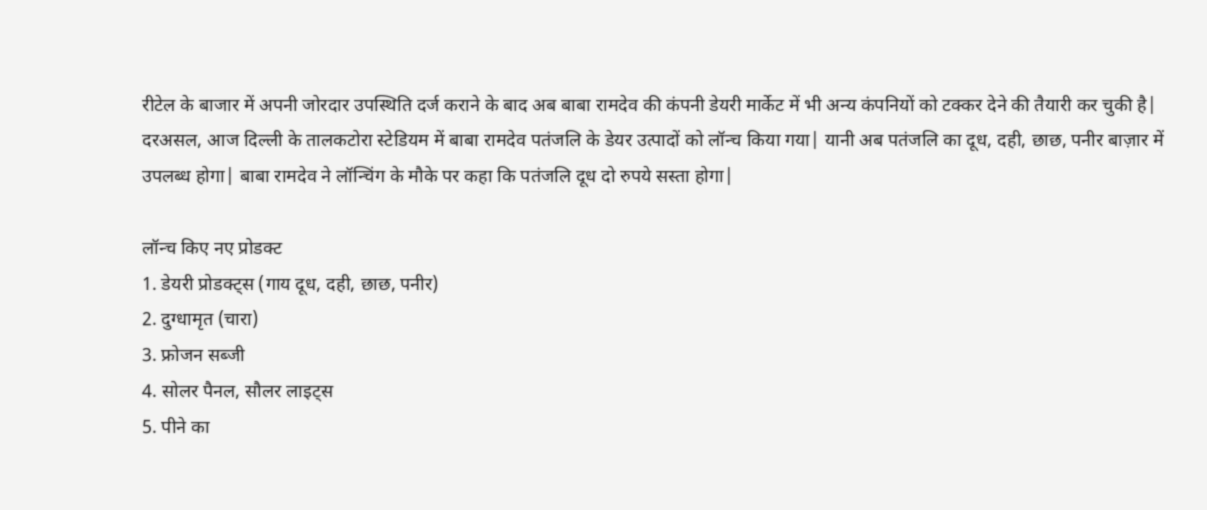रीटेल के बाजार में अपनी जोरदार उपस्थिति दर्ज कराने के बाद अब बाबा रामदेव की कंपनी डेयरी मार्केट में भी अन्य कंपनियों को टक्कर देने की तैयारी कर चुकी है| दरअसल, आज दिल्ली के तालकटोरा स्टेडियम में बाबा रामदेव पतंजलि के डेयर उत्पादों को लॉन्च किया गया| यानी अब पतंजलि का दूध, दही, छाछ, पनीर बाज़ार में उपलब्ध होगा| बाबा रामदेव ने लॉन्चिंग के मौके पर कहा कि पतंजलि दूध दो रुपये सस्ता होगा|

लॉन्च किए नए प्रोडक्ट
1. डेयरी प्रोडक्ट्स (गाय दूध, दही, छाछ, पनीर)
2. दुग्धामृत (चारा)
3. फ्रोजन सब्जी
4. सोलर पैनल, सौलर लाइट्स
5. पीने का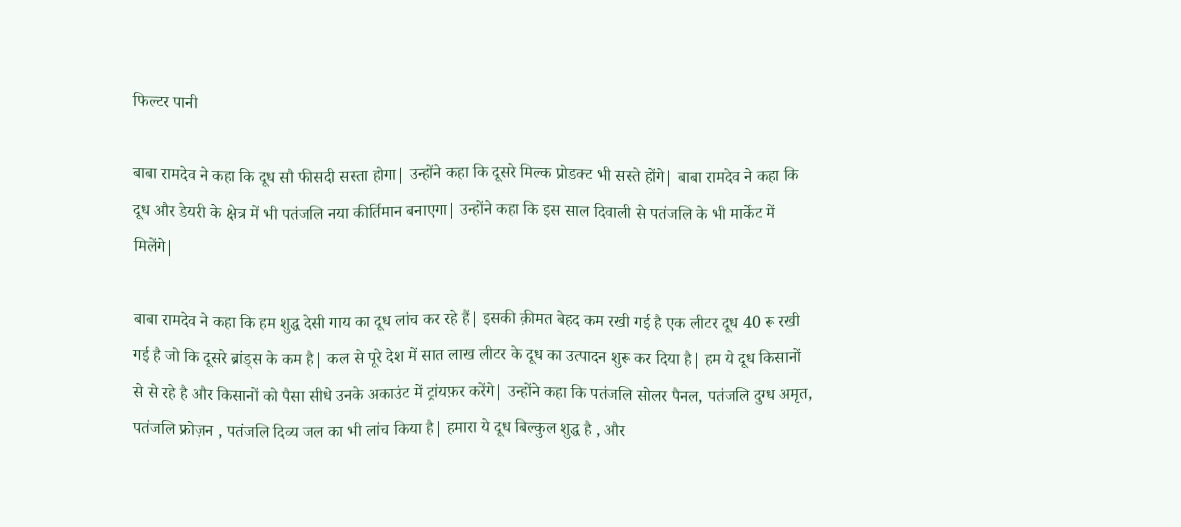फिल्टर पानी

बाबा रामदेव ने कहा कि दूध सौ फीसदी सस्ता होगा| उन्होंने कहा कि दूसरे मिल्क प्रोडक्ट भी सस्ते होंगे| बाबा रामदेव ने कहा कि दूध और डेयरी के क्षेत्र में भी पतंजलि नया कीर्तिमान बनाएगा| उन्होंने कहा कि इस साल दिवाली से पतंजलि के भी मार्केट में मिलेंगे|

बाबा रामदेव ने कहा कि हम शुद्ध देसी गाय का दूध लांच कर रहे हैं| इसकी क़ीमत बेहद कम रखी गई है एक लीटर दूध 40 रू रखी गई है जो कि दूसरे ब्रांड्स के कम है| कल से पूरे देश में सात लाख लीटर के दूध का उत्पादन शुरू कर दिया है| हम ये दूध किसानों से से रहे है और किसानों को पैसा सीधे उनके अकाउंट में ट्रांयफ़र करेंगे| उन्होंने कहा कि पतंजलि सोलर पैनल, पतंजलि दुग्ध अमृत, पतंजलि फ्रोज़न , पतंजलि दिव्य जल का भी लांच किया है| हमारा ये दूध बिल्कुल शुद्ध है , और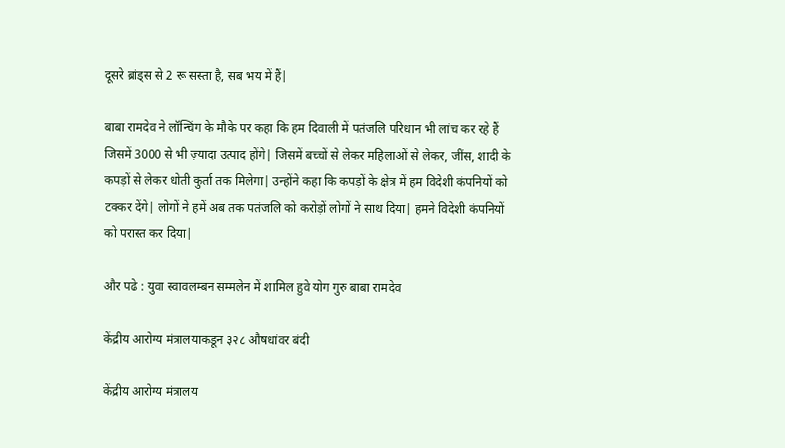दूसरे ब्रांड्स से 2 रू सस्ता है, सब भय में हैं|

बाबा रामदेव ने लॉन्चिंग के मौके पर कहा कि हम दिवाली में पतंजलि परिधान भी लांच कर रहे हैं जिसमें 3000 से भी ज़्यादा उत्पाद होंगे| जिसमें बच्चों से लेकर महिलाओं से लेकर, जींस, शादी के कपड़ों से लेकर धोती कुर्ता तक मिलेगा| उन्होंने कहा कि कपड़ों के क्षेत्र में हम विदेशी कंपनियों को टक्कर देंगे| लोगों ने हमें अब तक पतंजलि को करोड़ों लोगों ने साथ दिया| हमने विदेशी कंपनियों को परास्त कर दिया|

और पढे : युवा स्वावलम्बन सम्मलेन में शामिल हुवे योग गुरु बाबा रामदेव

केंद्रीय आरोग्य मंत्रालयाकडून ३२८ औषधांवर बंदी

केंद्रीय आरोग्य मंत्रालय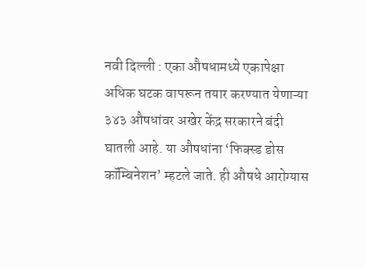नवी दिल्ली : एका औषधामध्ये एकापेक्षा अधिक घटक वापरून तयार करण्यात येणाऱ्या ३४३ औषधांवर अखेर केंद्र सरकारने बंदी घातली आहे. या औषधांना ‘फिक्स्ड डोस कॉम्बिनेशन’ म्हटले जाते. ही औषधे आरोग्यास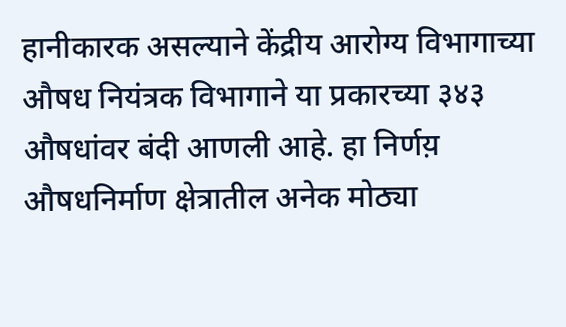हानीकारक असल्याने केंद्रीय आरोग्य विभागाच्या औषध नियंत्रक विभागाने या प्रकारच्या ३४३ औषधांवर बंदी आणली आहे. हा निर्णय़ औषधनिर्माण क्षेत्रातील अनेक मोठ्या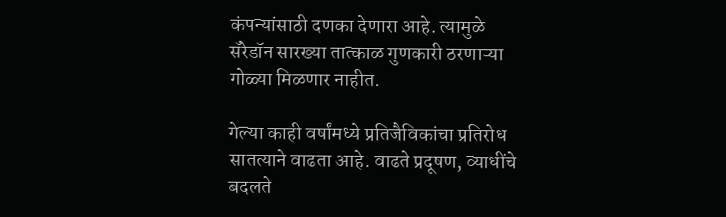कंपन्यांसाठी दणका देणारा आहे. त्यामुळे सॅरेडॉन सारख्या तात्काळ गुणकारी ठरणाऱ्या गोळ्या मिळणार नाहीत.

गेल्या काही वर्षांमध्ये प्रतिजैविकांचा प्रतिरोध सातत्याने वाढता आहे. वाढते प्रदूषण, व्याधींचे बदलते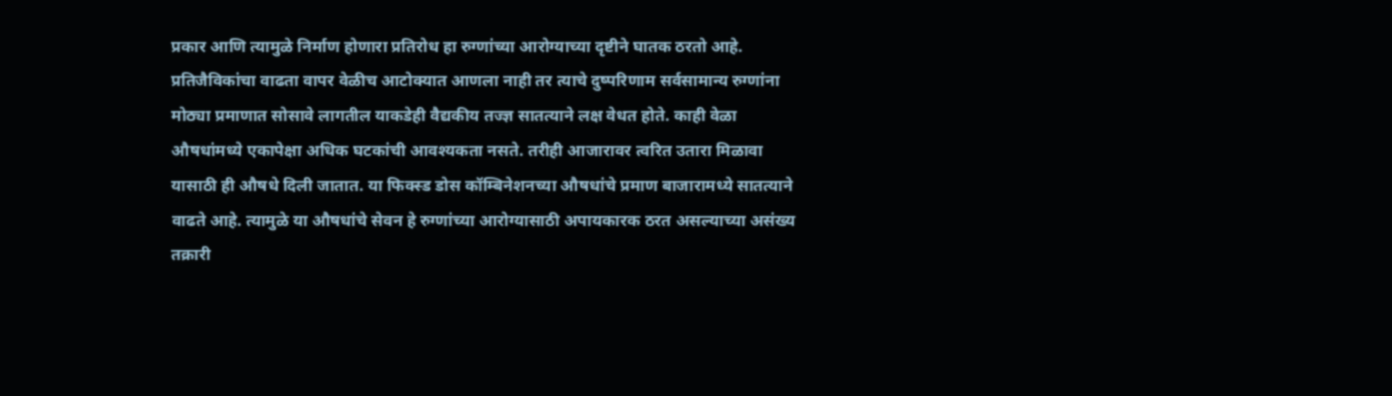प्रकार आणि त्यामुळे निर्माण होणारा प्रतिरोध हा रुग्णांच्या आरोग्याच्या दृष्टीने घातक ठरतो आहे. प्रतिजैविकांचा वाढता वापर वेळीच आटोक्यात आणला नाही तर त्याचे दुष्परिणाम सर्वसामान्य रुग्णांना मोठ्या प्रमाणात सोसावे लागतील याकडेही वैद्यकीय तज्ज्ञ सातत्याने लक्ष वेधत होते. काही वेळा औषधांमध्ये एकापेक्षा अधिक घटकांची आवश्यकता नसते. तरीही आजारावर त्वरित उतारा मिळावा यासाठी ही औषधे दिली जातात. या फिक्स्ड डोस कॉम्बिनेशनच्या औषधांचे प्रमाण बाजारामध्ये सातत्याने वाढते आहे. त्यामुळे या औषधांचे सेवन हे रुग्णांच्या आरोग्यासाठी अपायकारक ठरत असल्याच्या असंख्य तक्रारी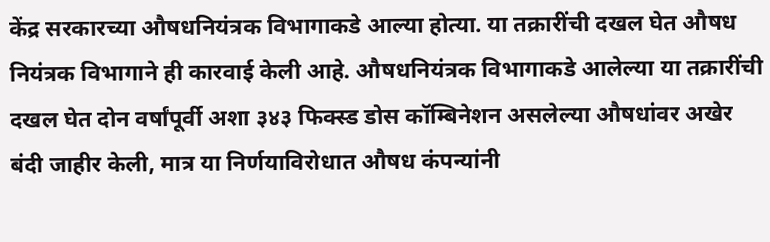केंद्र सरकारच्या औषधनियंत्रक विभागाकडे आल्या होत्या. या तक्रारींची दखल घेत औषध नियंत्रक विभागाने ही कारवाई केली आहे. औषधनियंत्रक विभागाकडे आलेल्या या तक्रारींची दखल घेत दोन वर्षांपूर्वी अशा ३४३ फिक्स्ड डोस कॉम्बिनेशन असलेल्या औषधांवर अखेर बंदी जाहीर केली, मात्र या निर्णयाविरोधात औषध कंपन्यांनी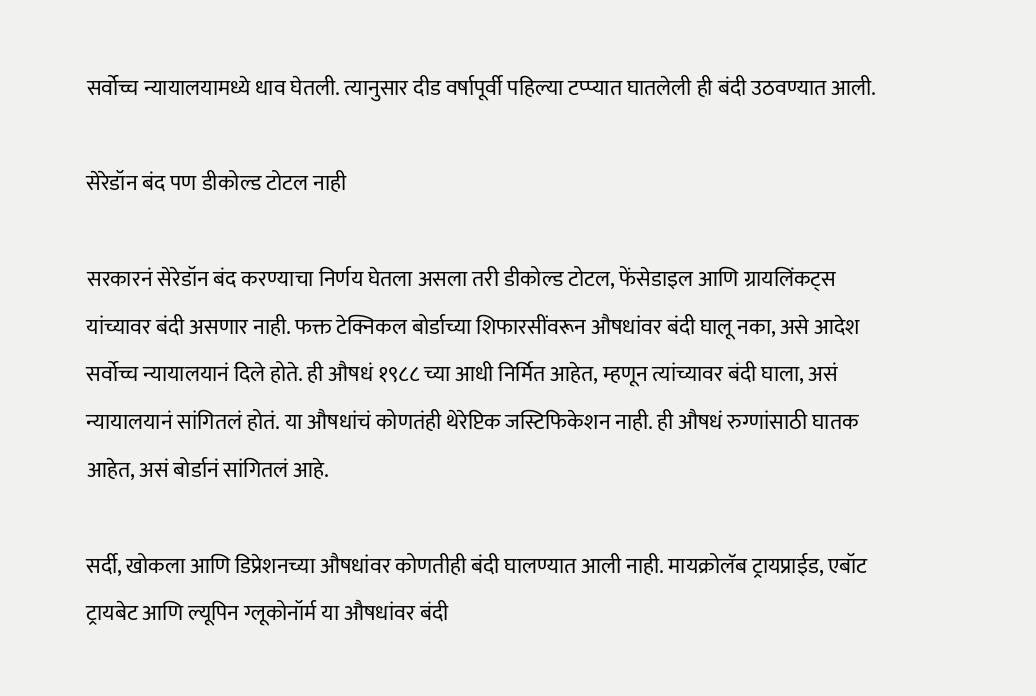सर्वोच्च न्यायालयामध्ये धाव घेतली. त्यानुसार दीड वर्षापूर्वी पहिल्या टप्प्यात घातलेली ही बंदी उठवण्यात आली.

सेरेडॉन बंद पण डीकोल्ड टोटल नाही

सरकारनं सेरेडॉन बंद करण्याचा निर्णय घेतला असला तरी डीकोल्ड टोटल, फेंसेडाइल आणि ग्रायलिंकट्स यांच्यावर बंदी असणार नाही. फक्त टेक्निकल बोर्डाच्या शिफारसींवरून औषधांवर बंदी घालू नका, असे आदेश सर्वोच्च न्यायालयानं दिले होते. ही औषधं १९८८ च्या आधी निर्मित आहेत, म्हणून त्यांच्यावर बंदी घाला, असं न्यायालयानं सांगितलं होतं. या औषधांचं कोणतंही थेरेप्टिक जस्टिफिकेशन नाही. ही औषधं रुग्णांसाठी घातक आहेत, असं बोर्डानं सांगितलं आहे.

सर्दी, खोकला आणि डिप्रेशनच्या औषधांवर कोणतीही बंदी घालण्यात आली नाही. मायक्रोलॅब ट्रायप्राईड, एबॉट ट्रायबेट आणि ल्यूपिन ग्लूकोनॉर्म या औषधांवर बंदी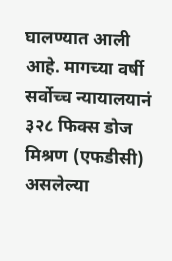घालण्यात आली आहे. मागच्या वर्षी सर्वोच्च न्यायालयानं ३२८ फिक्स डोज मिश्रण (एफडीसी) असलेल्या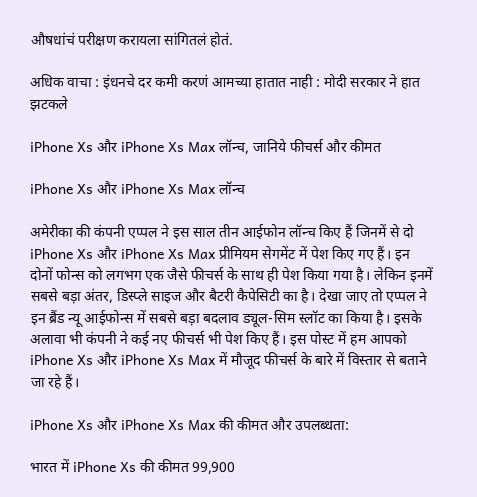औषधांचं परीक्षण करायला सांगितलं होतं.

अधिक वाचा : इंधनचे दर कमी करणं आमच्या हातात नाही : मोदी सरकार ने हात झटकले

iPhone Xs और iPhone Xs Max लॉन्च, जानिये फीचर्स और कीमत

iPhone Xs और iPhone Xs Max लॉन्च

अमेरीका की कंपनी एप्पल ने इस साल तीन आईफोन लॉन्च किए हैं जिनमें से दो iPhone Xs और iPhone Xs Max प्रीमियम सेगमेंट में पेश किए गए हैं। इन दोनों फोन्स को लगभग एक जैसे फीचर्स के साथ ही पेश किया गया है। लेकिन इनमें सबसे बड़ा अंतर, डिस्प्ले साइज और बैटरी कैपेसिटी का है। देखा जाए तो एप्पल ने इन ब्रैंड न्यू आईफोन्स में सबसे बड़ा बदलाव ड्यूल-सिम स्लॉट का किया है। इसके अलावा भी कंपनी ने कई नए फीचर्स भी पेश किए हैं। इस पोस्ट में हम आपको iPhone Xs और iPhone Xs Max में मौजूद फीचर्स के बारे में विस्तार से बताने जा रहे हैं।

iPhone Xs और iPhone Xs Max की कीमत और उपलब्धता:

भारत में iPhone Xs की कीमत 99,900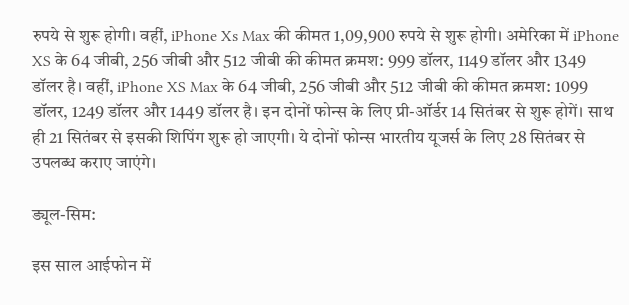रुपये से शुरू होगी। वहीं, iPhone Xs Max की कीमत 1,09,900 रुपये से शुरू होगी। अमेरिका में iPhone XS के 64 जीबी, 256 जीबी और 512 जीबी की कीमत क्रमश: 999 डॉलर, 1149 डॉलर और 1349 डॉलर है। वहीं, iPhone XS Max के 64 जीबी, 256 जीबी और 512 जीबी की कीमत क्रमश: 1099 डॉलर, 1249 डॉलर और 1449 डॉलर है। इन दोनों फोन्स के लिए प्री-ऑर्डर 14 सितंबर से शुरू होगें। साथ ही 21 सितंबर से इसकी शिपिंग शुरू हो जाएगी। ये दोनों फोन्स भारतीय यूजर्स के लिए 28 सितंबर से उपलब्ध कराए जाएंगे।

ड्यूल-सिम:

इस साल आईफोन में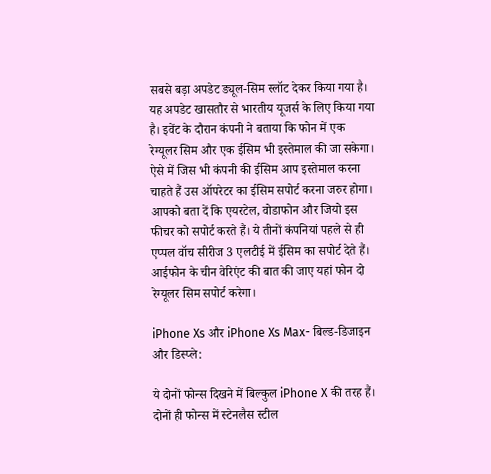सबसे बड़ा अपडेट ड्यूल-सिम स्लॉट देकर किया गया है। यह अपडेट खासतौर से भारतीय यूजर्स के लिए किया गया है। इवेंट के दौरान कंपनी ने बताया कि फोन में एक रेग्यूलर सिम और एक ईसिम भी इस्तेमाल की जा सकेगा। ऐसे में जिस भी कंपनी की ईसिम आप इस्तेमाल करना चाहते हैं उस ऑपरेटर का ईसिम सपोर्ट करना जरुर होगा। आपको बता दें कि एयरटेल, वोडाफोन और जियो इस फीचर को सपोर्ट करते हैं। ये तीनों कंपनियां पहले से ही एप्पल वॉच सीरीज 3 एलटीई में ईसिम का सपोर्ट देते हैं। आईफोन के चीन वेरिएंट की बात की जाए यहां फोन दो रेग्यूलर सिम सपोर्ट करेगा।

iPhone Xs और iPhone Xs Max- बिल्ड-डिजाइन और डिस्प्ले:

ये दोनों फोन्स दिखने में बिल्कुल iPhone X की तरह हैं। दोनों ही फोन्स में स्टेनलैस स्टील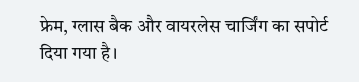फ्रेम, ग्लास बैक और वायरलेस चार्जिंग का सपोर्ट दिया गया है।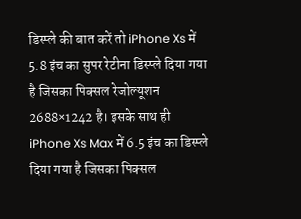डिस्प्ले की बात करें तो iPhone Xs में 5.8 इंच का सुपर रेटीना डिस्प्ले दिया गया है जिसका पिक्सल रेजोल्यूशन 2688×1242 है। इसके साथ ही iPhone Xs Max में 6.5 इंच का डिस्प्ले दिया गया है जिसका पिक्सल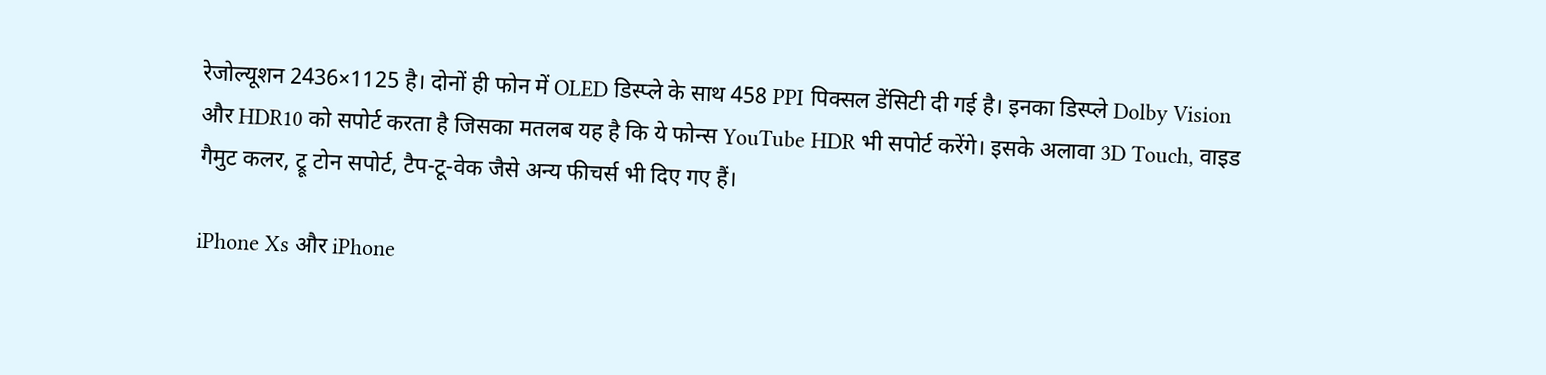रेजोल्यूशन 2436×1125 है। दोनों ही फोन में OLED डिस्प्ले के साथ 458 PPI पिक्सल डेंसिटी दी गई है। इनका डिस्प्ले Dolby Vision और HDR10 को सपोर्ट करता है जिसका मतलब यह है कि ये फोन्स YouTube HDR भी सपोर्ट करेंगे। इसके अलावा 3D Touch, वाइड गैमुट कलर, ट्रू टोन सपोर्ट, टैप-टू-वेक जैसे अन्य फीचर्स भी दिए गए हैं।

iPhone Xs और iPhone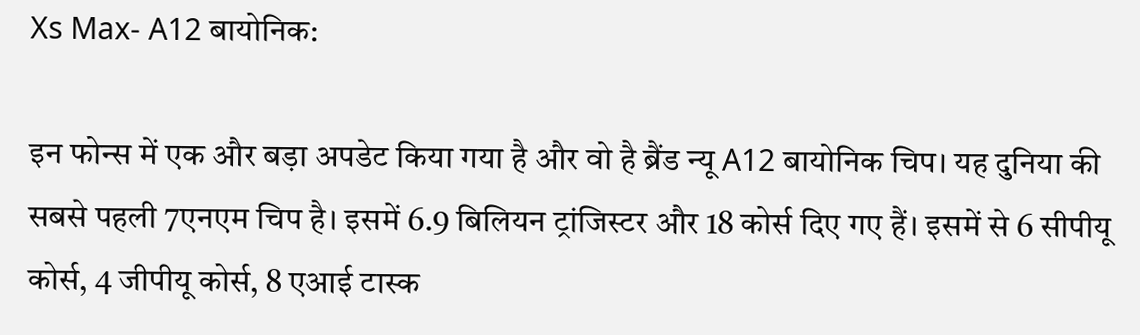Xs Max- A12 बायोनिक:

इन फोन्स में एक और बड़ा अपडेट किया गया है और वो है ब्रैंड न्यू A12 बायोनिक चिप। यह दुनिया की सबसे पहली 7एनएम चिप है। इसमें 6.9 बिलियन ट्रांजिस्टर और 18 कोर्स दिए गए हैं। इसमें से 6 सीपीयू कोर्स, 4 जीपीयू कोर्स, 8 एआई टास्क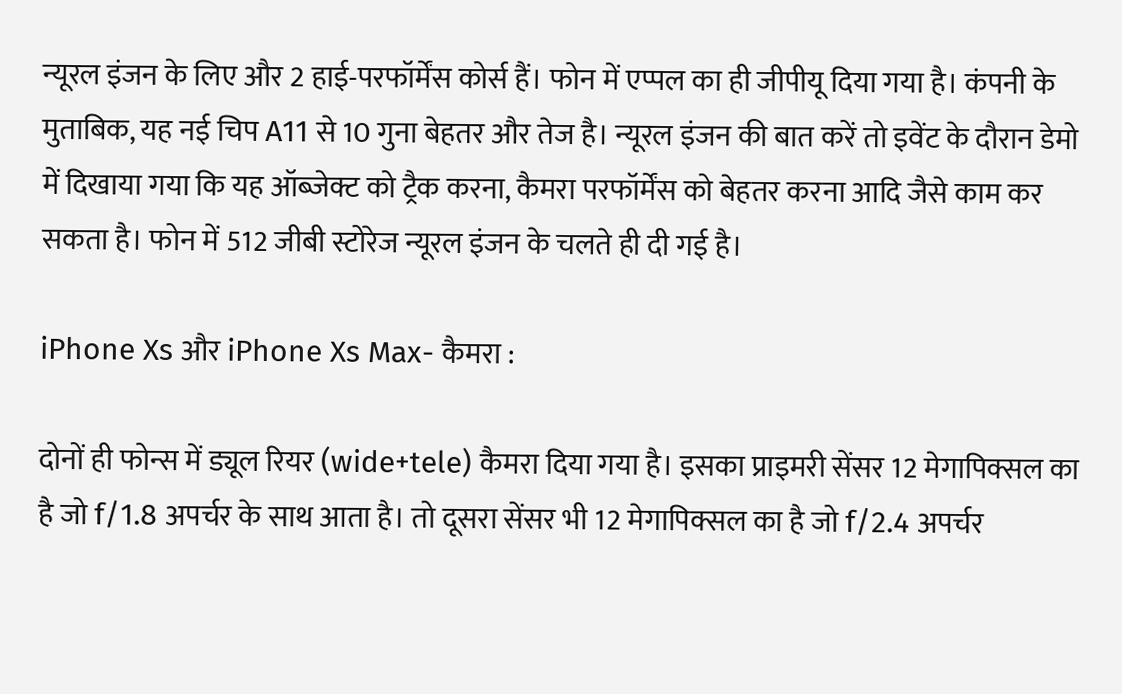न्यूरल इंजन के लिए और 2 हाई-परफॉर्मेंस कोर्स हैं। फोन में एप्पल का ही जीपीयू दिया गया है। कंपनी के मुताबिक, यह नई चिप A11 से 10 गुना बेहतर और तेज है। न्यूरल इंजन की बात करें तो इवेंट के दौरान डेमो में दिखाया गया कि यह ऑब्जेक्ट को ट्रैक करना, कैमरा परफॉर्मेंस को बेहतर करना आदि जैसे काम कर सकता है। फोन में 512 जीबी स्टोरेज न्यूरल इंजन के चलते ही दी गई है।

iPhone Xs और iPhone Xs Max- कैमरा :

दोनों ही फोन्स में ड्यूल रियर (wide+tele) कैमरा दिया गया है। इसका प्राइमरी सेंसर 12 मेगापिक्सल का है जो f/1.8 अपर्चर के साथ आता है। तो दूसरा सेंसर भी 12 मेगापिक्सल का है जो f/2.4 अपर्चर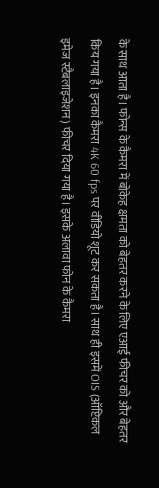के साथ आता है। फोन्स के कैमरा में बोकेह क्षमता को बेहतर करने के लिए एआई फीचर को और बेहतर किय गया है। इनका कैमरा 4K 60 fps पर वीडियो शूट कर सकता है। साथ ही इसमें OIS (ऑप्टिकल इमेज स्टैबलाइजेशन) फीचर दिया गया है। इसके अलावा फोन के कैमरा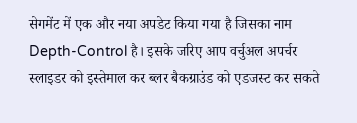सेगमेंट में एक और नया अपडेट किया गया है जिसका नाम Depth-Control है। इसके जरिए आप वर्चुअल अपर्चर स्लाइडर को इस्तेमाल कर ब्लर बैकग्राउंड को एडजस्ट कर सकते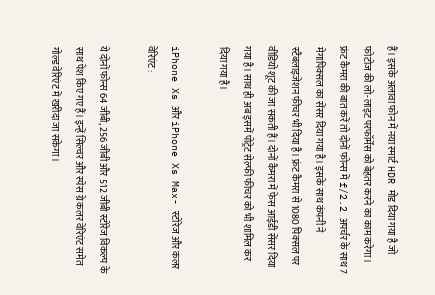हैं। इसके अलावा फोन में नया स्मार्ट HDR मोड दिया गया है जो फोटोज की लो-लाइट परफॉर्मेंस को बेहतर करने का काम करेगा। फ्रंट कैमरा की बात करें तो दोनों फोन्स में f/2.2 अपर्चर के साथ 7 मेगापिक्सल का सेंसर दिया गया है। इसके साथ कंपनी ने स्टैबलाइजेशन फीचर भी दिया है। फ्रंट कैमरा से 1080 पिक्सल पर वीडियो शूट की जा सकती हैं। दोनों कैमरा में फेस आईडी सेंसर दिया गया है। साथ ही अब इसमें पोट्रेट सेल्फी फीचर को भी शामिल कर दिया गया है।

iPhone Xs और iPhone Xs Max- स्टोरेज और कलर वेरिएंट :

ये दोनों फोन्स 64 जीबी, 256 जीबी और 512 जीबी स्टोरेज विकल्प के साथ पेश किए गए हैं। इन्हें सिल्वर और स्पेस ग्रे कलर वेरिएंट समेत गोल्ड वेरिएंट में खरीदा जा सकेगा।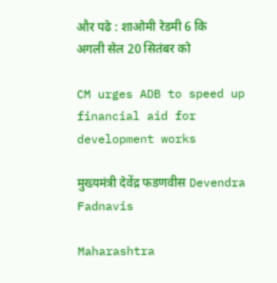और पढे : शाओमी रेडमी 6 कि अगली सेल 20 सितंबर को

CM urges ADB to speed up financial aid for development works

मुख्यमंत्री देवेंद्र फडणवीस Devendra Fadnavis

Maharashtra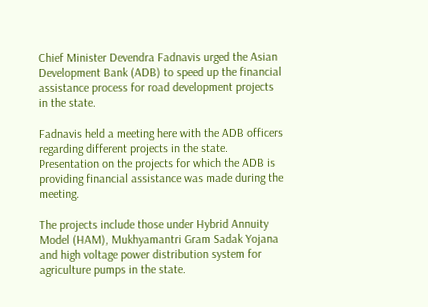Chief Minister Devendra Fadnavis urged the Asian Development Bank (ADB) to speed up the financial assistance process for road development projects in the state.

Fadnavis held a meeting here with the ADB officers regarding different projects in the state. Presentation on the projects for which the ADB is providing financial assistance was made during the meeting.

The projects include those under Hybrid Annuity Model (HAM), Mukhyamantri Gram Sadak Yojana and high voltage power distribution system for agriculture pumps in the state.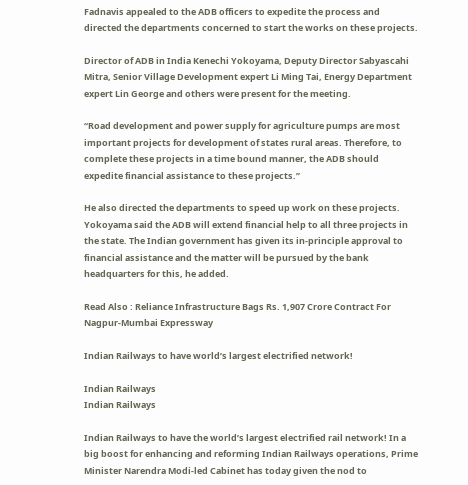Fadnavis appealed to the ADB officers to expedite the process and directed the departments concerned to start the works on these projects.

Director of ADB in India Kenechi Yokoyama, Deputy Director Sabyascahi Mitra, Senior Village Development expert Li Ming Tai, Energy Department expert Lin George and others were present for the meeting.

“Road development and power supply for agriculture pumps are most important projects for development of states rural areas. Therefore, to complete these projects in a time bound manner, the ADB should expedite financial assistance to these projects.”

He also directed the departments to speed up work on these projects. Yokoyama said the ADB will extend financial help to all three projects in the state. The Indian government has given its in-principle approval to financial assistance and the matter will be pursued by the bank headquarters for this, he added.

Read Also : Reliance Infrastructure Bags Rs. 1,907 Crore Contract For Nagpur-Mumbai Expressway

Indian Railways to have world’s largest electrified network!

Indian Railways
Indian Railways

Indian Railways to have the world’s largest electrified rail network! In a big boost for enhancing and reforming Indian Railways operations, Prime Minister Narendra Modi-led Cabinet has today given the nod to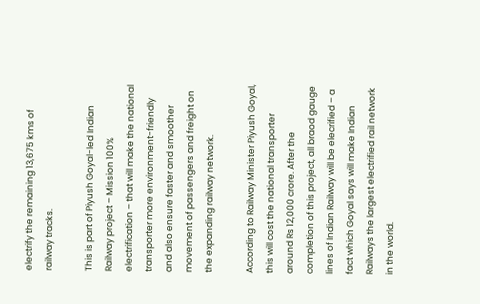electrify the remaining 13,675 kms of railway tracks.

This is part of Piyush Goyal-led Indian Railway project – Mission 100% electrification – that will make the national transporter more environment-friendly and also ensure faster and smoother movement of passengers and freight on the expanding railway network.

According to Railway Minister Piyush Goyal, this will cost the national transporter around Rs 12,000 crore. After the completion of this project, all braod gauge lines of Indian Railway will be elecrified – a fact which Goyal says will make Indian Railways the largest electrified rail network in the world.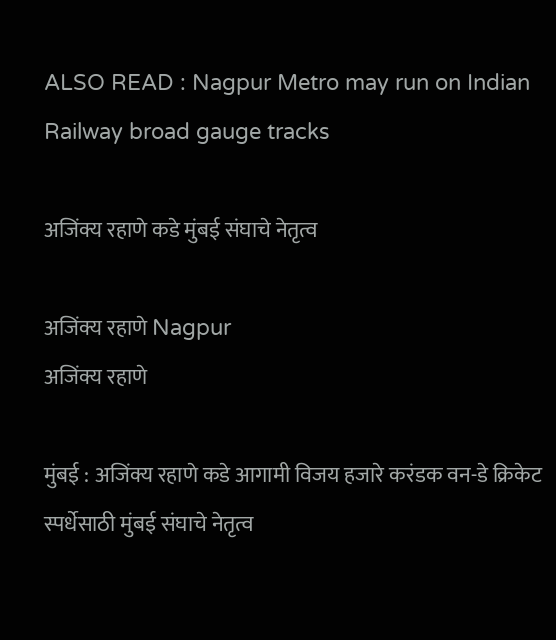ALSO READ : Nagpur Metro may run on Indian Railway broad gauge tracks

अजिंक्य रहाणे कडे मुंबई संघाचे नेतृत्व

अजिंक्य रहाणे Nagpur
अजिंक्य रहाणे

मुंबई : अजिंक्य रहाणे कडे आगामी विजय हजारे करंडक वन-डे क्रिकेट स्पर्धेसाठी मुंबई संघाचे नेतृत्व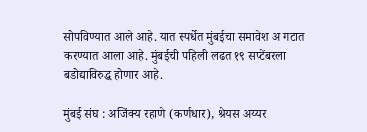सोपविण्यात आले आहे. यात स्पर्धेत मुंबईचा समावेश अ गटात करण्यात आला आहे. मुंबईची पहिली लढत १९ सप्टेंबरला बडोद्याविरुद्ध होणार आहे.

मुंबई संघ : अजिंक्य रहाणे (कर्णधार), श्रेयस अय्यर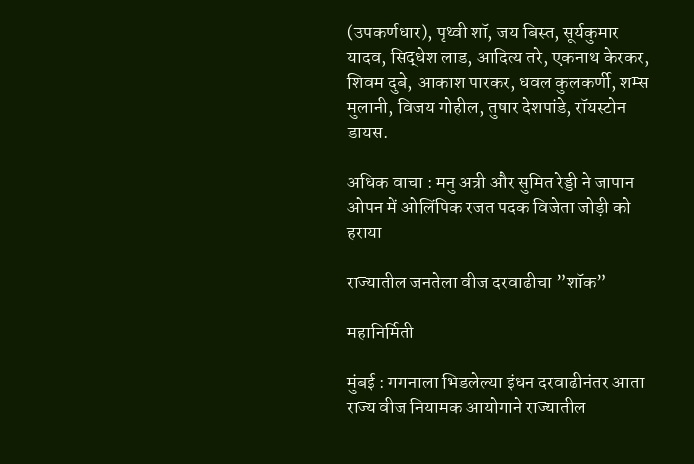(उपकर्णधार), पृथ्वी शॉ, जय बिस्त, सूर्यकुमार यादव, सिद्धेश लाड, आदित्य तरे, एकनाथ केरकर, शिवम दुबे, आकाश पारकर, धवल कुलकर्णी, शम्स मुलानी, विजय गोहील, तुषार देशपांडे, रॉयस्टोन डायस.

अधिक वाचा : मनु अत्री और सुमित रेड्डी ने जापान ओपन में ओलिंपिक रजत पदक विजेता जोड़ी को हराया

राज्यातील जनतेला वीज दरवाढीचा ”शॉक”

महानिर्मिती

मुंबई : गगनाला भिडलेल्या इंधन दरवाढीनंतर आता राज्य वीज नियामक आयोगाने राज्यातील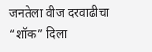जनतेला वीज दरवाढीचा “शॉक” दिला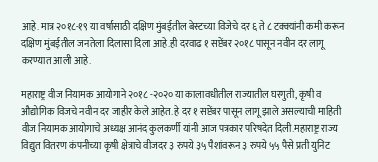आहे. मात्र २०१८-१९ या वर्षासाठी दक्षिण मुंबईतील बेस्टच्या विजेचे दर ६ ते ८ टक्क्यांनी कमी करून दक्षिण मुंबईतील जनतेला दिलासा दिला आहे.ही दरवाढ १ सप्टेंबर २०१८ पासून नवीन दर लागू करण्यात आली आहे.

महाराष्ट्र वीज नियामक आयोगाने २०१८ -२०२० या कालावधीतील राज्यातील घरगुती, कृषी व औद्योगिक विजचे नवीन दर जाहीर केले आहेत. हे दर १ सप्टेंबर पासून लागू झाले असल्याची माहिती वीज नियामक आयोगाचे अध्यक्ष आनंद कुलकर्णी यांनी आज पत्रकार परिषदेत दिली.महाराष्ट्र राज्य विद्युत वितरण कंपनीच्या कृषी क्षेत्राचे वीजदर ३ रुपये ३५ पैशांवरून ३ रुपये ५५ पैसे प्रती युनिट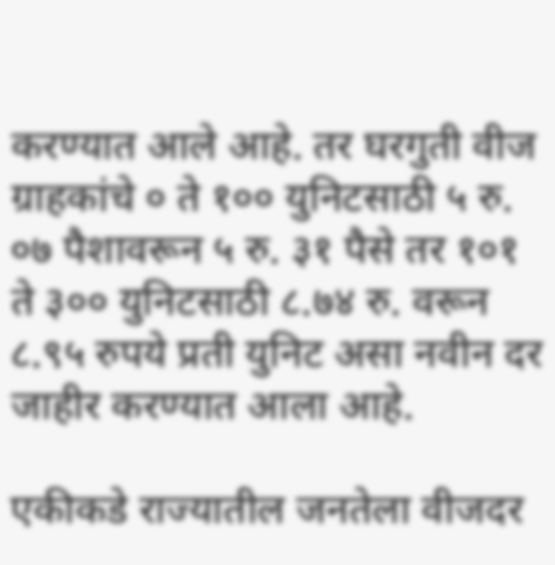करण्यात आले आहे. तर घरगुती वीज ग्राहकांचे ० ते १०० युनिटसाठी ५ रु. ०७ पैशावरून ५ रु. ३१ पैसे तर १०१ ते ३०० युनिटसाठी ८.७४ रु. वरून ८.९५ रुपये प्रती युनिट असा नवीन दर जाहीर करण्यात आला आहे.

एकीकडे राज्यातील जनतेला वीजदर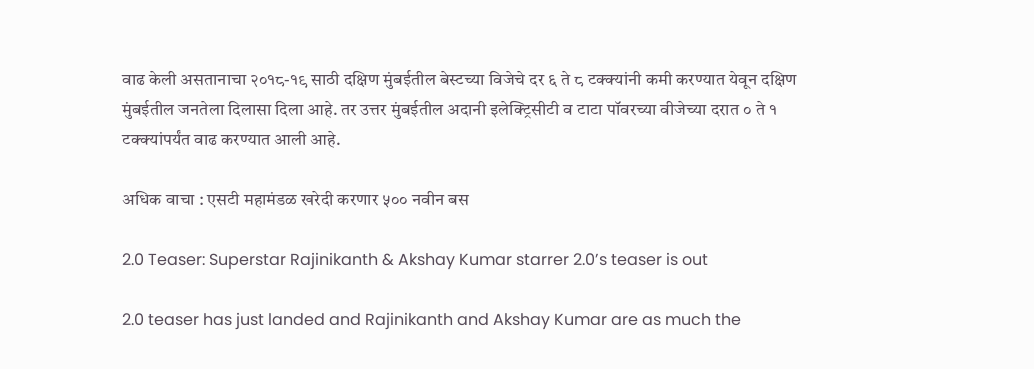वाढ केली असतानाचा २०१८-१९ साठी दक्षिण मुंबईतील बेस्टच्या विजेचे दर ६ ते ८ टक्क्यांनी कमी करण्यात येवून दक्षिण मुंबईतील जनतेला दिलासा दिला आहे. तर उत्तर मुंबईतील अदानी इलेक्ट्रिसीटी व टाटा पॉवरच्या वीजेच्या दरात ० ते १ टक्क्यांपर्यंत वाढ करण्यात आली आहे.

अधिक वाचा : एसटी महामंडळ खरेदी करणार ५०० नवीन बस

2.0 Teaser: Superstar Rajinikanth & Akshay Kumar starrer 2.0’s teaser is out

2.0 teaser has just landed and Rajinikanth and Akshay Kumar are as much the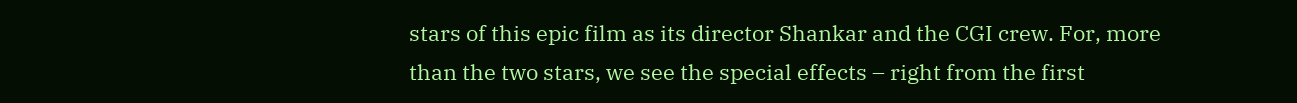stars of this epic film as its director Shankar and the CGI crew. For, more than the two stars, we see the special effects – right from the first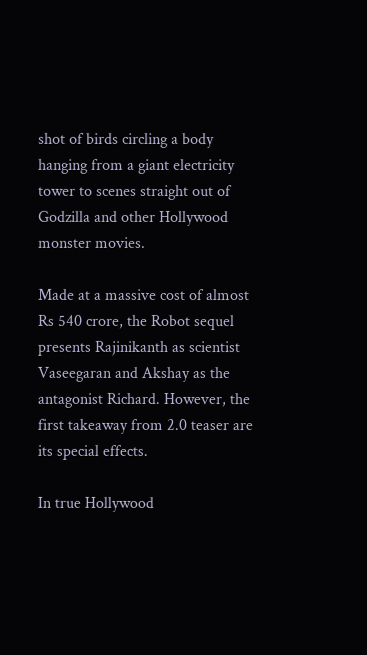shot of birds circling a body hanging from a giant electricity tower to scenes straight out of Godzilla and other Hollywood monster movies.

Made at a massive cost of almost Rs 540 crore, the Robot sequel presents Rajinikanth as scientist Vaseegaran and Akshay as the antagonist Richard. However, the first takeaway from 2.0 teaser are its special effects.

In true Hollywood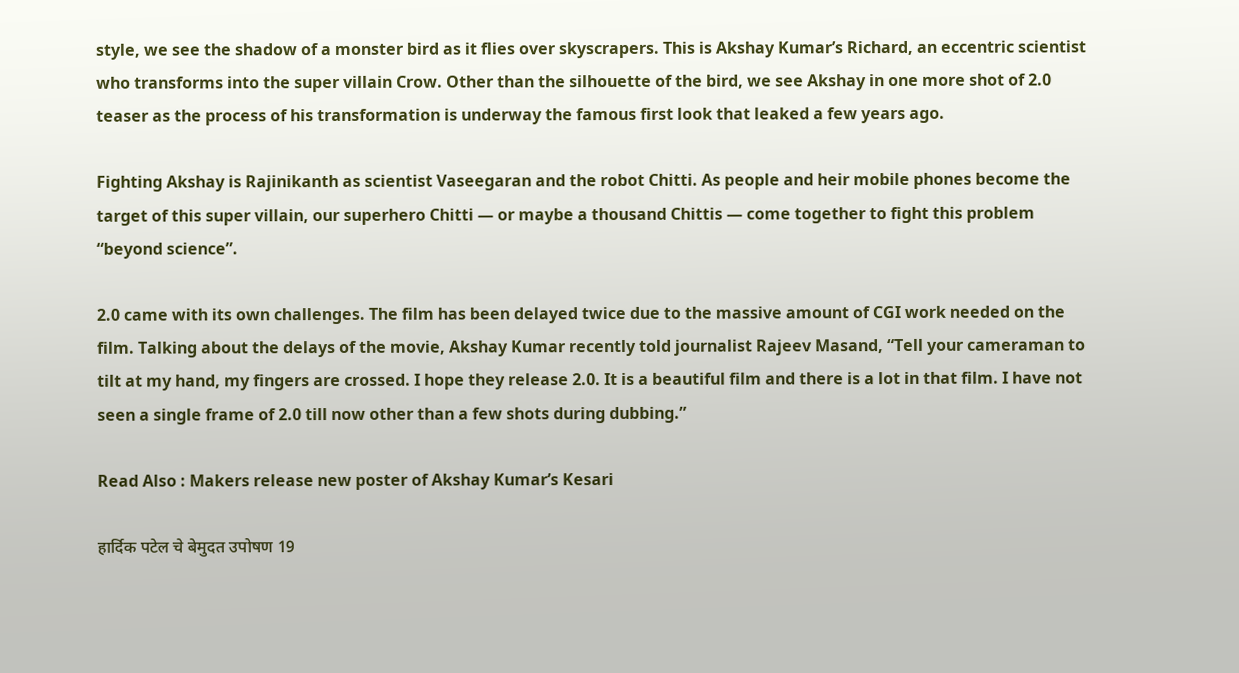style, we see the shadow of a monster bird as it flies over skyscrapers. This is Akshay Kumar’s Richard, an eccentric scientist who transforms into the super villain Crow. Other than the silhouette of the bird, we see Akshay in one more shot of 2.0 teaser as the process of his transformation is underway the famous first look that leaked a few years ago.

Fighting Akshay is Rajinikanth as scientist Vaseegaran and the robot Chitti. As people and heir mobile phones become the target of this super villain, our superhero Chitti — or maybe a thousand Chittis — come together to fight this problem “beyond science”.

2.0 came with its own challenges. The film has been delayed twice due to the massive amount of CGI work needed on the film. Talking about the delays of the movie, Akshay Kumar recently told journalist Rajeev Masand, “Tell your cameraman to tilt at my hand, my fingers are crossed. I hope they release 2.0. It is a beautiful film and there is a lot in that film. I have not seen a single frame of 2.0 till now other than a few shots during dubbing.”

Read Also : Makers release new poster of Akshay Kumar’s Kesari

हार्दिक पटेल चे बेमुदत उपोषण 19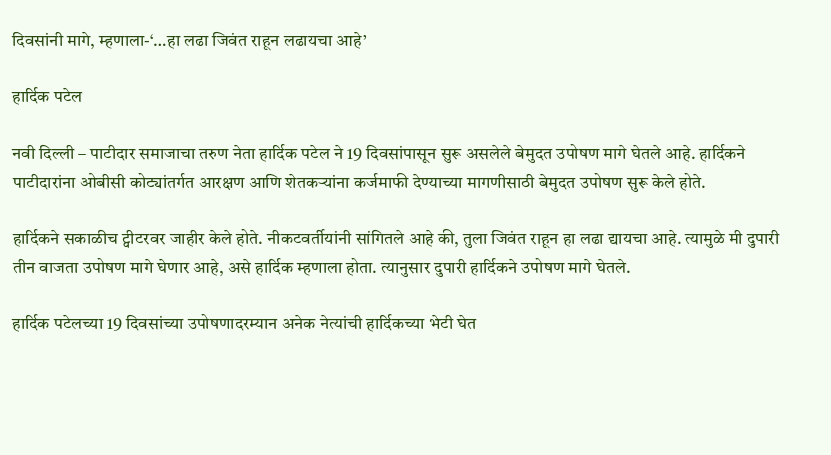दिवसांनी मागे, म्हणाला-‘…हा लढा जिवंत राहून लढायचा आहे’

हार्दिक पटेल

नवी दिल्ली – पाटीदार समाजाचा तरुण नेता हार्दिक पटेल ने 19 दिवसांपासून सुरू असलेले बेमुदत उपोषण मागे घेतले आहे. हार्दिकने पाटीदारांना ओबीसी कोट्यांतर्गत आरक्षण आणि शेतकऱ्यांना कर्जमाफी देण्याच्या मागणीसाठी बेमुदत उपोषण सुरू केले होते.

हार्दिकने सकाळीच ट्वीटरवर जाहीर केले होते. नीकटवर्तीयांनी सांगितले आहे की, तुला जिवंत राहून हा लढा द्यायचा आहे. त्यामुळे मी दुपारी तीन वाजता उपोषण मागे घेणार आहे, असे हार्दिक म्हणाला होता. त्यानुसार दुपारी हार्दिकने उपोषण मागे घेतले.

हार्दिक पटेलच्या 19 दिवसांच्या उपोषणादरम्यान अनेक नेत्यांची हार्दिकच्या भेटी घेत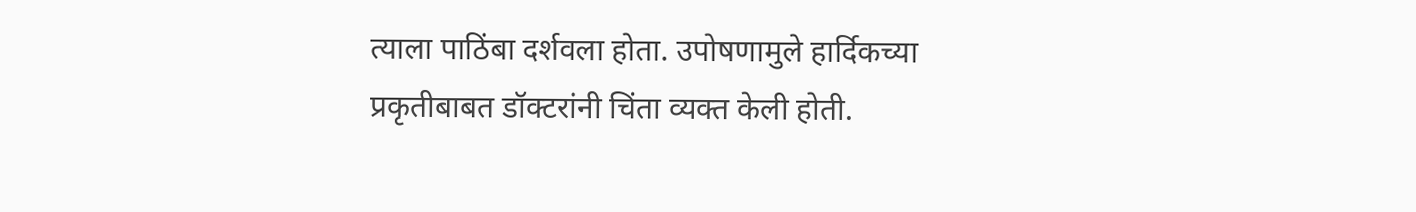त्याला पाठिंबा दर्शवला होता. उपोषणामुले हार्दिकच्या प्रकृतीबाबत डॉक्टरांनी चिंता व्यक्त केली होती.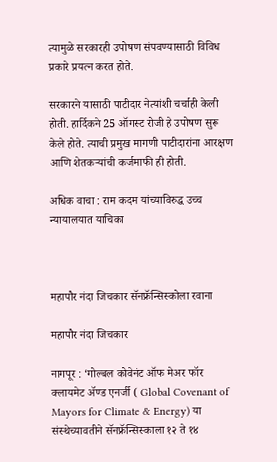त्यामुळे सरकारही उपोषण संपवण्यासाठी विविध प्रकारे प्रयत्न करत होते.

सरकारने यासाठी पाटीदार नेत्यांशी चर्चाही केली होती. हार्दिकने 25 ऑगस्ट रोजी हे उपोषण सुरू केले होते. त्याची प्रमुख मागणी पाटीदारांना आरक्षण आणि शेतकऱ्यांची कर्जमाफी ही होती.

अधिक वाचा : राम कदम यांच्याविरुद्ध उच्च न्यायालयात याचिका



महापौर नंदा जिचकार सॅनफ्रॅन्सिस्कोला रवाना

महापौर नंदा जिचकार

नागपूर : ‘गोल्बल कोवेनंट ऑफ मेअर फॉर क्लायमेट ॲण्ड एनर्जी ( Global Covenant of Mayors for Climate & Energy) या संस्थेच्यावतीने सॅनफ्रॅन्सिस्काला १२ ते १४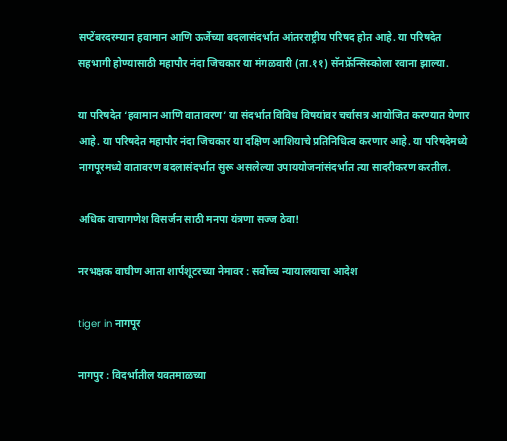सप्टेंबरदरम्यान हवामान आणि ऊर्जेच्या बदलासंदर्भात आंतरराष्ट्रीय परिषद होत आहे. या परिषदेत सहभागी होण्यासाठी महापौर नंदा जिचकार या मंगळवारी (ता.११) सॅनफ्रॅन्सिस्कोला रवाना झाल्या.

या परिषदेत ‘हवामान आणि वातावरण’ या संदर्भात विविध विषयांवर चर्चासत्र आयोजित करण्यात येणार आहे. या परिषदेत महापौर नंदा जिचकार या दक्षिण आशियाचे प्रतिनिधित्व करणार आहे. या परिषदेमध्ये नागपूरमध्ये वातावरण बदलासंदर्भात सुरू असलेल्या उपाययोजनांसंदर्भात त्या सादरीकरण करतील.

अधिक वाचागणेश विसर्जन साठी मनपा यंत्रणा सज्ज ठेवा!

नरभक्षक वाघीण आता शार्पशूटरच्या नेमावर : सर्वोच्च न्यायालयाचा आदेश

tiger in नागपूर

नागपुर : विदर्भातील यवतमाळच्या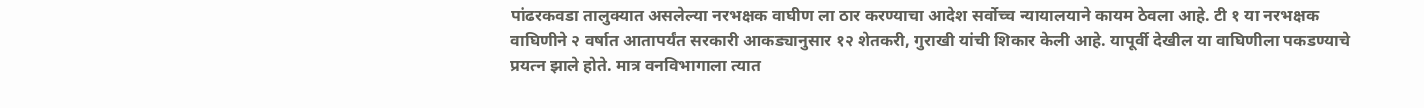पांढरकवडा तालुक्यात असलेल्या नरभक्षक वाघीण ला ठार करण्याचा आदेश सर्वोच्च न्यायालयाने कायम ठेवला आहे. टी १ या नरभक्षक वाघिणीने २ वर्षात आतापर्यंत सरकारी आकड्यानुसार १२ शेतकरी, गुराखी यांची शिकार केली आहे. यापूर्वी देखील या वाघिणीला पकडण्याचे प्रयत्न झाले होते. मात्र वनविभागाला त्यात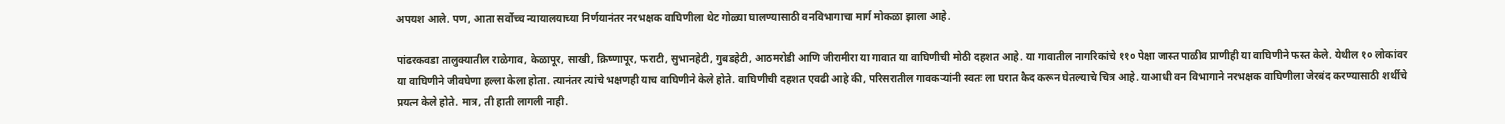अपयश आले. पण, आता सर्वोच्च न्यायालयाच्या निर्णयानंतर नरभक्षक वाघिणीला थेट गोळ्या घालण्यासाठी वनविभागाचा मार्ग मोकळा झाला आहे.

पांढरकवडा तालुक्यातील राळेगाव, केळापूर, साखी, क्रिष्णापूर, फराटी, सुभानहेटी, गुबडहेटी, आठमरोडी आणि जीरामीरा या गावात या वाघिणीची मोठी दहशत आहे. या गावातील नागरिकांचे ११० पेक्षा जास्त पाळीव प्राणीही या वाघिणीने फस्त केले. येथील १० लोकांवर या वाघिणीने जीवघेणा हल्ला केला होता. त्यानंतर त्यांचे भक्षणही याच वाघिणीने केले होते. वाघिणीची दहशत एवढी आहे की, परिसरातील गावकऱ्यांनी स्वतः ला घरात कैद करून घेतल्याचे चित्र आहे. याआधी वन विभागाने नरभक्षक वाघिणीला जेरबंद करण्यासाठी शर्थीचे प्रयत्न केले होते. मात्र, ती हाती लागली नाही.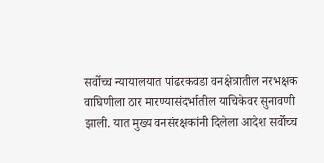सर्वोच्च न्यायालयात पांढरकवडा वनक्षेत्रातील नरभक्षक वाघिणीला ठार मारण्यासंदर्भातील याचिकेवर सुनावणी झाली. यात मुख्य वनसंरक्षकांनी दिलेला आदेश सर्वोच्च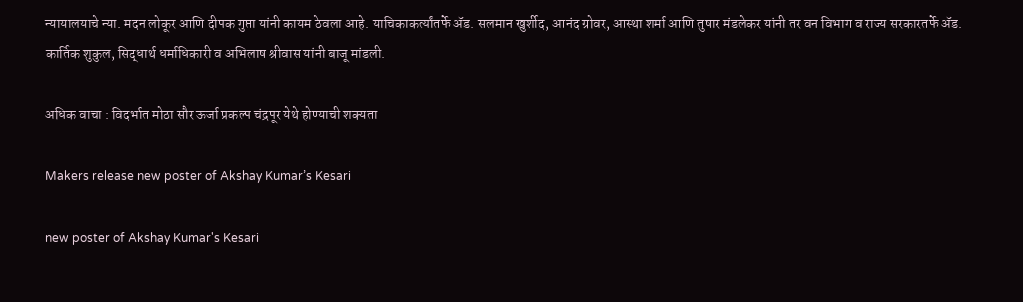न्यायालयाचे न्या. मदन लोकूर आणि दीपक गुप्ता यांनी कायम ठेवला आहे. याचिकाकर्त्यांतर्फे ॲड. सलमान खुर्शीद, आनंद ग्रोवर, आस्था शर्मा आणि तुषार मंडलेकर यांनी तर वन विभाग व राज्य सरकारतर्फे ॲड. कार्तिक शुकुल, सिद्धार्थ धर्माधिकारी व अभिलाष श्रीवास यांनी बाजू मांडली.

अधिक वाचा : विदर्भात मोठा सौर ऊर्जा प्रकल्प चंद्रपूर येथे होण्याची शक्यता

Makers release new poster of Akshay Kumar’s Kesari

new poster of Akshay Kumar's Kesari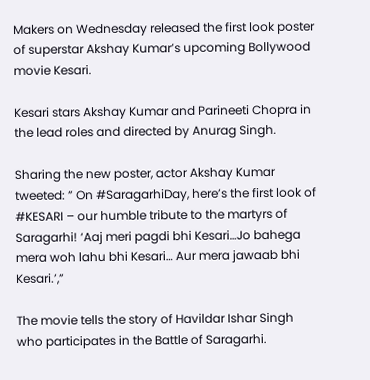Makers on Wednesday released the first look poster of superstar Akshay Kumar’s upcoming Bollywood movie Kesari.

Kesari stars Akshay Kumar and Parineeti Chopra in the lead roles and directed by Anurag Singh.

Sharing the new poster, actor Akshay Kumar tweeted: ” On #SaragarhiDay, here’s the first look of #KESARI – our humble tribute to the martyrs of Saragarhi! ‘Aaj meri pagdi bhi Kesari…Jo bahega mera woh lahu bhi Kesari… Aur mera jawaab bhi Kesari.’,”

The movie tells the story of Havildar Ishar Singh who participates in the Battle of Saragarhi.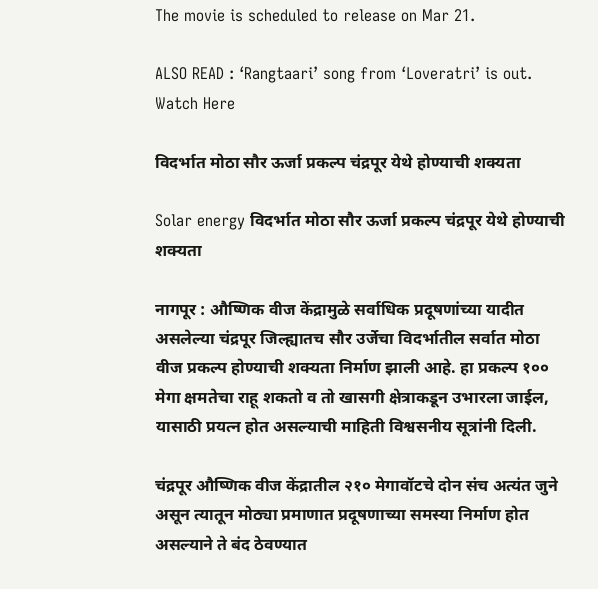The movie is scheduled to release on Mar 21.

ALSO READ : ‘Rangtaari’ song from ‘Loveratri’ is out. Watch Here

विदर्भात मोठा सौर ऊर्जा प्रकल्प चंद्रपूर येथे होण्याची शक्यता

Solar energy विदर्भात मोठा सौर ऊर्जा प्रकल्प चंद्रपूर येथे होण्याची शक्यता

नागपूर : औष्णिक वीज केंद्रामुळे सर्वाधिक प्रदूषणांच्या यादीत असलेल्या चंद्रपूर जिल्ह्यातच सौर उर्जेचा विदर्भातील सर्वात मोठा वीज प्रकल्प होण्याची शक्यता निर्माण झाली आहे. हा प्रकल्प १०० मेगा क्षमतेचा राहू शकतो व तो खासगी क्षेत्राकडून उभारला जाईल, यासाठी प्रयत्न होत असल्याची माहिती विश्वसनीय सूत्रांनी दिली.

चंद्रपूर औष्णिक वीज केंद्रातील २१० मेगावॉटचे दोन संच अत्यंत जुने असून त्यातून मोठ्या प्रमाणात प्रदूषणाच्या समस्या निर्माण होत असल्याने ते बंद ठेवण्यात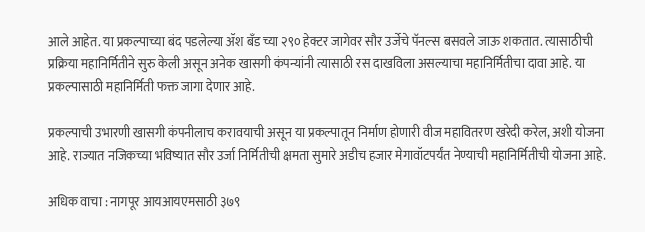आले आहेत. या प्रकल्पाच्या बंद पडलेल्या ॲश बँड च्या २९० हेक्टर जागेवर सौर उर्जेचे पॅनल्स बसवले जाऊ शकतात. त्यासाठीची प्रक्रिया महानिर्मितीने सुरु केली असून अनेक खासगी कंपन्यांनी त्यासाठी रस दाखविला असल्याचा महानिर्मितीचा दावा आहे. या प्रकल्पासाठी महानिर्मिती फक्त जागा देणार आहे.

प्रकल्पाची उभारणी खासगी कंपनीलाच करावयाची असून या प्रकल्पातून निर्माण होणारी वीज महावितरण खरेदी करेल, अशी योजना आहे. राज्यात नजिकच्या भविष्यात सौर उर्जा निर्मितीची क्षमता सुमारे अडीच हजार मेगावॉटपर्यंत नेण्याची महानिर्मितीची योजना आहे.

अधिक वाचा : नागपूर आयआयएमसाठी ३७९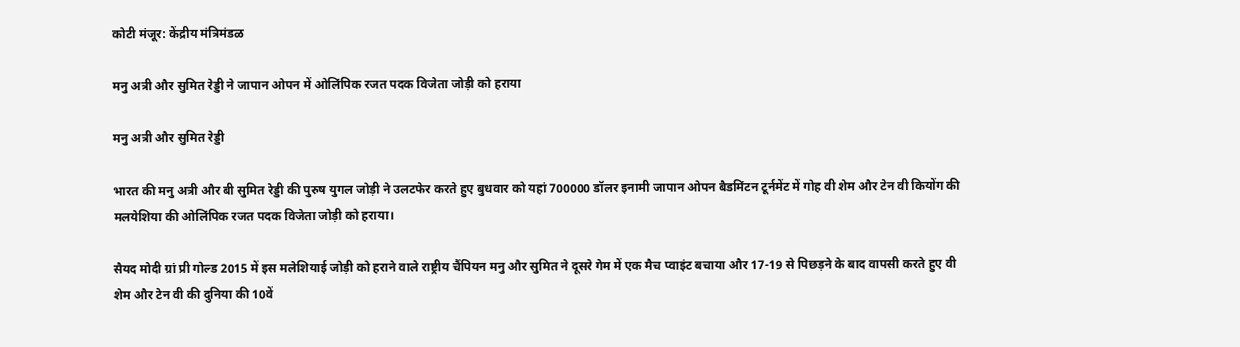कोटी मंजूर: केंद्रीय मंत्रिमंडळ

मनु अत्री और सुमित रेड्डी ने जापान ओपन में ओलिंपिक रजत पदक विजेता जोड़ी को हराया

मनु अत्री और सुमित रेड्डी

भारत की मनु अत्री और बी सुमित रेड्डी की पुरुष युगल जोड़ी ने उलटफेर करते हुए बुधवार को यहां 700000 डॉलर इनामी जापान ओपन बैडमिंटन टूर्नमेंट में गोह वी शेम और टेन वी कियोंग की मलयेशिया की ओलिंपिक रजत पदक विजेता जोड़ी को हराया।

सैयद मोदी ग्रां प्री गोल्ड 2015 में इस मलेशियाई जोड़ी को हराने वाले राष्ट्रीय चैंपियन मनु और सुमित ने दूसरे गेम में एक मैच प्वाइंट बचाया और 17-19 से पिछड़ने के बाद वापसी करते हुए वी शेम और टेन वी की दुनिया की 10वें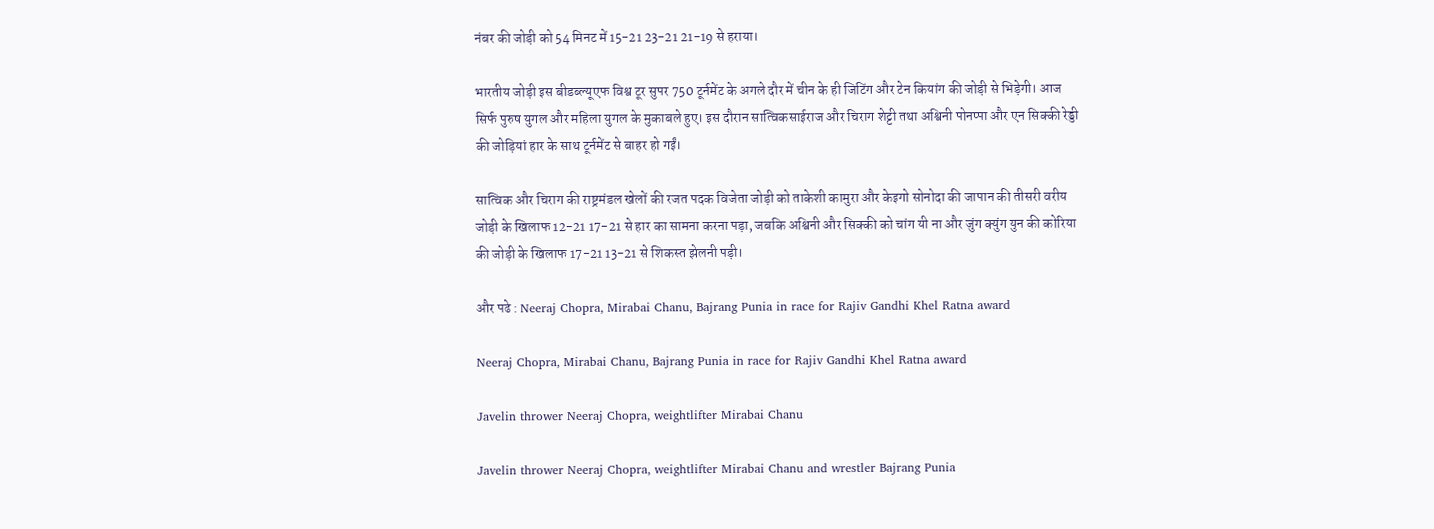नंबर की जोड़ी को 54 मिनट में 15-21 23-21 21-19 से हराया।

भारतीय जोड़ी इस बीडब्ल्यूएफ विश्व टूर सुपर 750 टूर्नमेंट के अगले दौर में चीन के ही जिटिंग और टेन कियांग की जोड़ी से भिड़ेगी। आज सिर्फ पुरुष युगल और महिला युगल के मुकाबले हुए। इस दौरान सात्विकसाईराज और चिराग शेट्टी तथा अश्विनी पोनप्पा और एन सिक्की रेड्डी की जोड़ियां हार के साथ टूर्नमेंट से बाहर हो गईं।

सात्विक और चिराग की राष्ट्रमंडल खेलों की रजत पदक विजेता जोड़ी को ताकेशी कामुरा और केइगो सोनोदा की जापान की तीसरी वरीय जोड़ी के खिलाफ 12-21 17-21 से हार का सामना करना पड़ा, जबकि अश्विनी और सिक्की को चांग यी ना और जुंग क्युंग युन की कोरिया की जोड़ी के खिलाफ 17-21 13-21 से शिकस्त झेलनी पड़ी।

और पढे : Neeraj Chopra, Mirabai Chanu, Bajrang Punia in race for Rajiv Gandhi Khel Ratna award

Neeraj Chopra, Mirabai Chanu, Bajrang Punia in race for Rajiv Gandhi Khel Ratna award

Javelin thrower Neeraj Chopra, weightlifter Mirabai Chanu

Javelin thrower Neeraj Chopra, weightlifter Mirabai Chanu and wrestler Bajrang Punia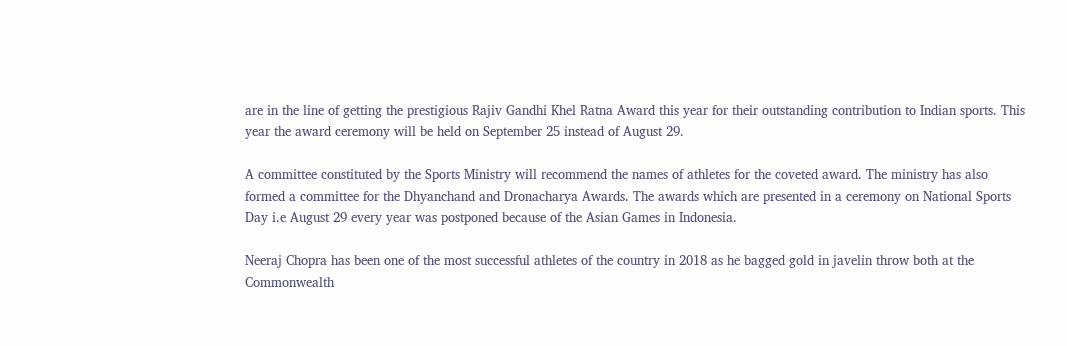are in the line of getting the prestigious Rajiv Gandhi Khel Ratna Award this year for their outstanding contribution to Indian sports. This year the award ceremony will be held on September 25 instead of August 29.

A committee constituted by the Sports Ministry will recommend the names of athletes for the coveted award. The ministry has also formed a committee for the Dhyanchand and Dronacharya Awards. The awards which are presented in a ceremony on National Sports Day i.e August 29 every year was postponed because of the Asian Games in Indonesia.

Neeraj Chopra has been one of the most successful athletes of the country in 2018 as he bagged gold in javelin throw both at the Commonwealth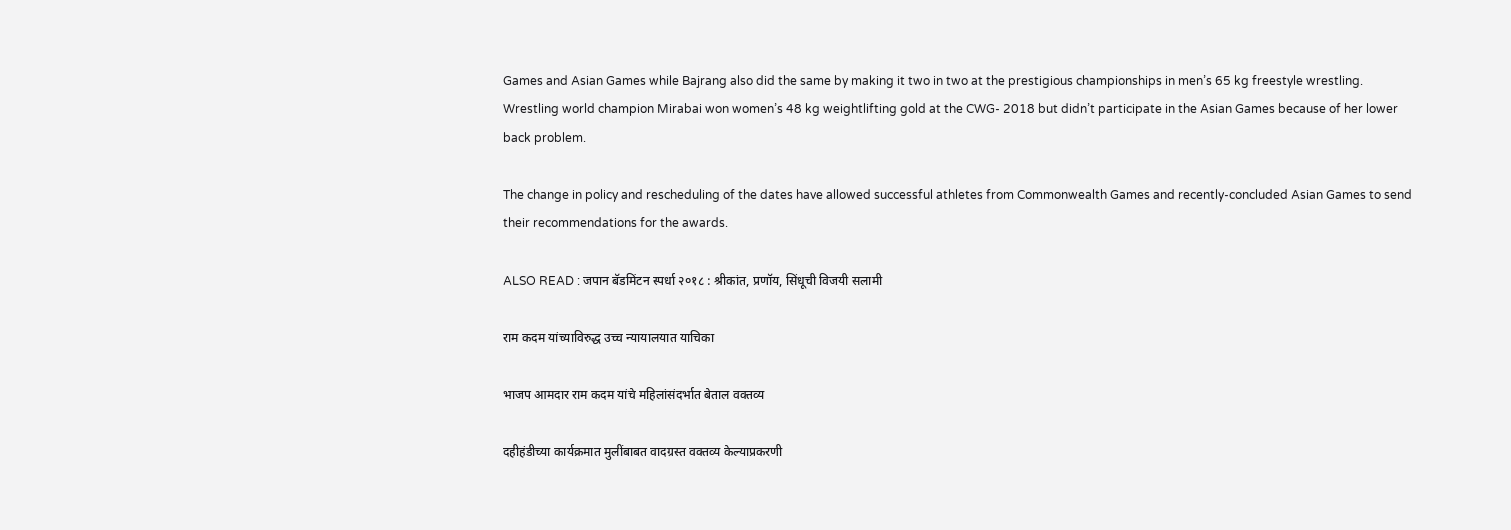Games and Asian Games while Bajrang also did the same by making it two in two at the prestigious championships in men’s 65 kg freestyle wrestling. Wrestling world champion Mirabai won women’s 48 kg weightlifting gold at the CWG- 2018 but didn’t participate in the Asian Games because of her lower back problem.

The change in policy and rescheduling of the dates have allowed successful athletes from Commonwealth Games and recently-concluded Asian Games to send their recommendations for the awards.

ALSO READ : जपान बॅडमिंटन स्पर्धा २०१८ : श्रीकांत, प्रणॉय, सिंधूची विजयी सलामी

राम कदम यांच्याविरुद्ध उच्च न्यायालयात याचिका

भाजप आमदार राम कदम यांचे महिलांसंदर्भात बेताल वक्तव्य

दहीहंडीच्या कार्यक्रमात मुलींबाबत वादग्रस्त वक्तव्य केल्याप्रकरणी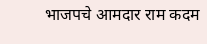भाजपचे आमदार राम कदम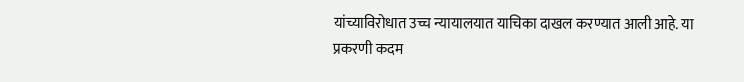यांच्याविरोधात उच्च न्यायालयात याचिका दाखल करण्यात आली आहे. या प्रकरणी कदम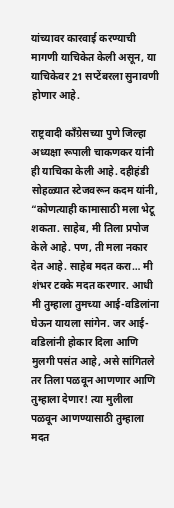यांच्यावर कारवाई करण्याची मागणी याचिकेत केली असून, या याचिकेवर 21 सप्टेंबरला सुनावणी होणार आहे.

राष्ट्रवादी कॉंग्रेसच्या पुणे जिल्हा अध्यक्षा रूपाली चाकणकर यांनी ही याचिका केली आहे. दहीहंडी सोहळ्यात स्टेजवरून कदम यांनी, “कोणत्याही कामासाठी मला भेटू शकता. साहेब, मी तिला प्रपोज केले आहे. पण, ती मला नकार देत आहे. साहेब मदत करा… मी शंभर टक्के मदत करणार. आधी मी तुम्हाला तुमच्या आई-वडिलांना घेऊन यायला सांगेन. जर आई-वडिलांनी होकार दिला आणि मुलगी पसंत आहे, असे सांगितले तर तिला पळवून आणणार आणि तुम्हाला देणार! त्या मुलीला पळवून आणण्यासाठी तुम्हाला मदत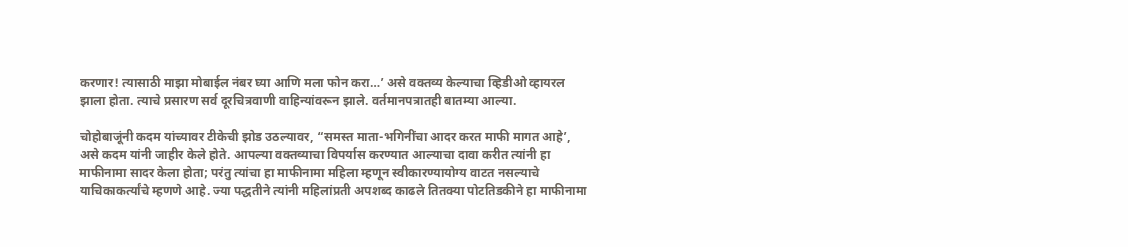करणार! त्यासाठी माझा मोबाईल नंबर घ्या आणि मला फोन करा…’ असे वक्तव्य केल्याचा व्हिडीओ व्हायरल झाला होता. त्याचे प्रसारण सर्व दूरचित्रवाणी वाहिन्यांवरून झाले. वर्तमानपत्रातही बातम्या आल्या.

चोहोबाजूंनी कदम यांच्यावर टीकेची झोड उठल्यावर, “समस्त माता-भगिनींचा आदर करत माफी मागत आहे’, असे कदम यांनी जाहीर केले होते. आपल्या वक्तव्याचा विपर्यास करण्यात आल्याचा दावा करीत त्यांनी हा माफीनामा सादर केला होता; परंतु त्यांचा हा माफीनामा महिला म्हणून स्वीकारण्यायोग्य वाटत नसल्याचे याचिकाकर्त्यांचे म्हणणे आहे. ज्या पद्धतीने त्यांनी महिलांप्रती अपशब्द काढले तितक्‍या पोटतिडकीने हा माफीनामा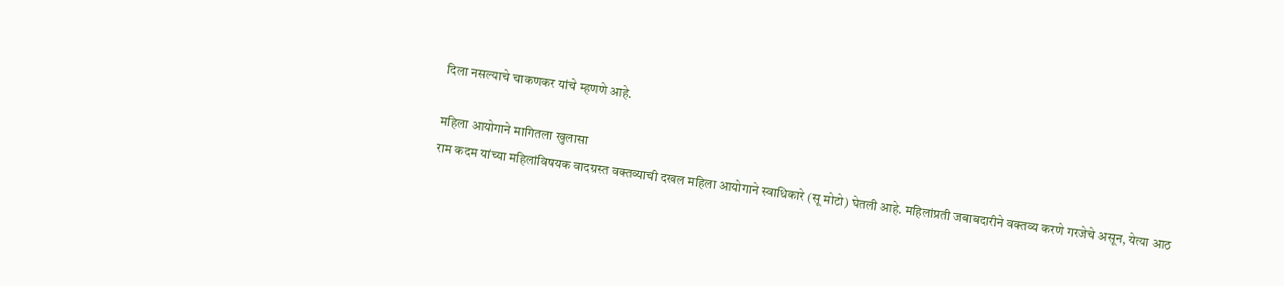दिला नसल्याचे चाकणकर यांचे म्हणणे आहे.

महिला आयोगाने मागितला खुलासा
राम कदम यांच्या महिलांविषयक वादग्रस्त वक्तव्याची दखल महिला आयोगाने स्वाधिकारे (सू मोटो) घेतली आहे. महिलांप्रती जबाबदारीने वक्तव्य करणे गरजेचे असून, येत्या आठ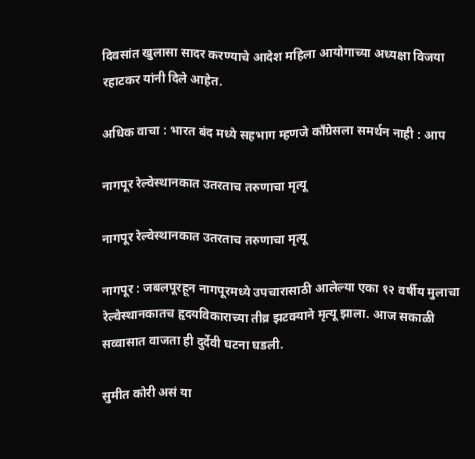दिवसांत खुलासा सादर करण्याचे आदेश महिला आयोगाच्या अध्यक्षा विजया रहाटकर यांनी दिले आहेत.

अधिक वाचा : भारत बंद मध्ये सहभाग म्हणजे काँग्रेसला समर्थन नाही : आप

नागपूर रेल्वेस्थानकात उतरताच तरुणाचा मृत्यू

नागपूर रेल्वेस्थानकात उतरताच तरुणाचा मृत्यू

नागपूर : जबलपूरहून नागपूरमध्ये उपचारासाठी आलेल्या एका १२ वर्षीय मुलाचा रेल्वेस्थानकातच हृदयविकाराच्या तीव्र झटक्याने मृत्यू झाला. आज सकाळी सव्वासात वाजता ही दुर्देवी घटना घडली.

सुमीत कोरी असं या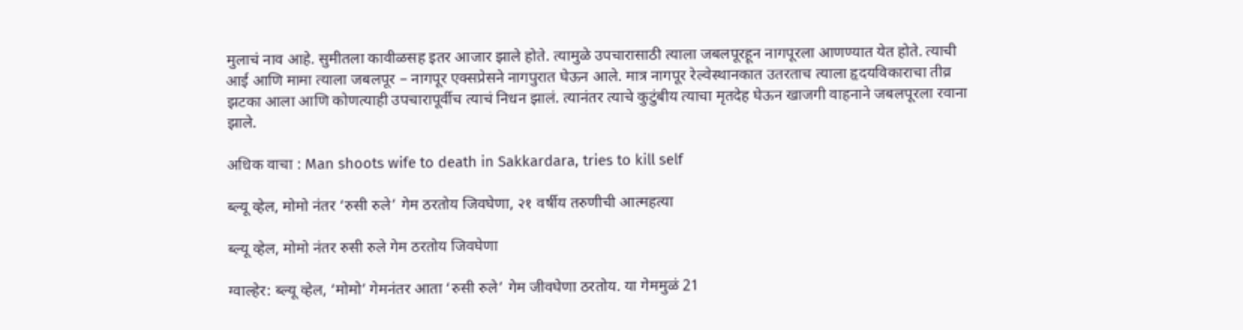मुलाचं नाव आहे. सुमीतला कावीळसह इतर आजार झाले होते. त्यामुळे उपचारासाठी त्याला जबलपूरहून नागपूरला आणण्यात येत होते. त्याची आई आणि मामा त्याला जबलपूर – नागपूर एक्सप्रेसने नागपुरात घेऊन आले. मात्र नागपूर रेल्वेस्थानकात उतरताच त्याला हृदयविकाराचा तीव्र झटका आला आणि कोणत्याही उपचारापूर्वीच त्याचं निधन झालं. त्यानंतर त्याचे कुटुंबीय त्याचा मृतदेह घेऊन खाजगी वाहनाने जबलपूरला रवाना झाले.

अधिक वाचा : Man shoots wife to death in Sakkardara, tries to kill self

ब्ल्यू व्हेल, मोमो नंतर ‘रुसी रुले’ गेम ठरतोय जिवघेणा, २१ वर्षीय तरुणीची आत्महत्या

ब्ल्यू व्हेल, मोमो नंतर रुसी रुले गेम ठरतोय जिवघेणा

ग्वाल्हेर: ब्ल्यू व्हेल, ‘मोमो’ गेमनंतर आता ‘रुसी रुले’ गेम जीवघेणा ठरतोय. या गेममुळं 21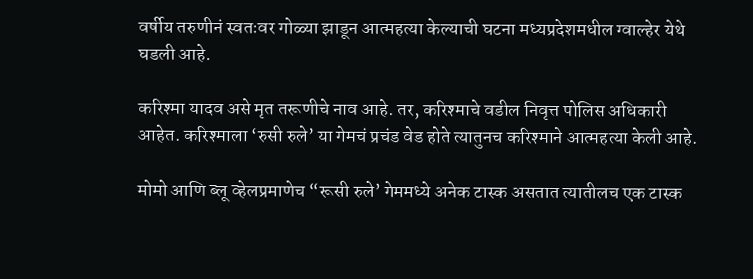वर्षीय तरुणीनं स्वतःवर गोळ्या झाडून आत्महत्या केल्याची घटना मध्यप्रदेशमधील ग्वाल्हेर येथे घडली आहे.

करिश्‍मा यादव असे मृत तरूणीचे नाव आहे. तर, करिश्‍माचे वडील निवृत्त पोलिस अधिकारी आहेत. करिश्‍माला ‘रुसी रुले’ या गेमचं प्रचंड वेड होते त्यातुनच करिश्‍माने आत्महत्या केली आहे.

मोमो आणि ब्लू व्हेलप्रमाणेच “रूसी रुले’ गेममध्ये अनेक टास्क असतात त्यातीलच एक टास्क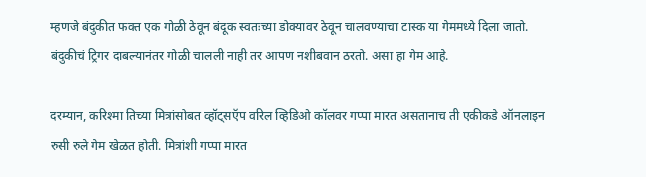म्हणजे बंदुकीत फक्त एक गोळी ठेवून बंदूक स्वतःच्या डोक्‍यावर ठेवून चालवण्याचा टास्क या गेममध्ये दिला जातो. बंदुकीचं ट्रिगर दाबल्यानंतर गोळी चालली नाही तर आपण नशीबवान ठरतो. असा हा गेम आहे.

दरम्यान, करिश्‍मा तिच्या मित्रांसोबत व्हॉट्‌सऍप वरिल व्हिडिओ कॉलवर गप्पा मारत असतानाच ती एकीकडे ऑनलाइन रुसी रुले गेम खेळत होती. मित्रांशी गप्पा मारत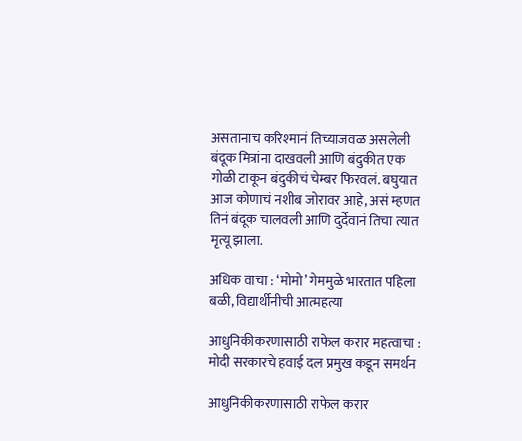असतानाच करिश्‍मानं तिच्याजवळ असलेली बंदूक मित्रांना दाखवली आणि बंदुकीत एक गोळी टाकून बंदुकीचं चेम्बर फिरवलं. बघुयात आज कोणाचं नशीब जोरावर आहे, असं म्हणत तिनं बंदूक चालवली आणि दुर्देवानं तिचा त्यात मृत्यू झाला.

अधिक वाचा : ‘मोमो’ गेममुळे भारतात पहिला बळी, विद्यार्थीनीची आत्महत्या

आधुनिकीकरणासाठी राफेल करार महत्वाचा : मोदी सरकारचे हवाई दल प्रमुख कडून समर्थन

आधुनिकीकरणासाठी राफेल करार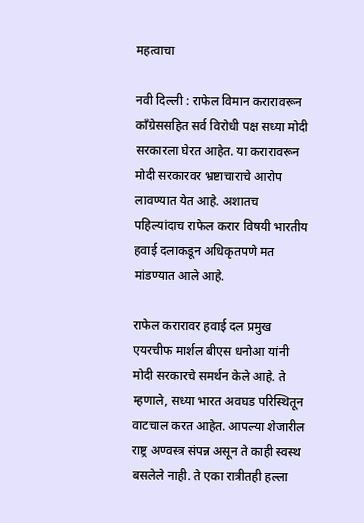महत्वाचा

नवी दिल्ली : राफेल विमान करारावरून काँग्रेससहित सर्व विरोधी पक्ष सध्या मोदी सरकारला घेरत आहेत. या करारावरून मोदी सरकारवर भ्रष्टाचाराचे आरोप लावण्यात येत आहे. अशातच पहिल्यांदाच राफेल करार विषयी भारतीय हवाई दलाकडून अधिकृतपणे मत मांडण्यात आले आहे.

राफेल करारावर हवाई दल प्रमुख एयरचीफ मार्शल बीएस धनोआ यांनी मोदी सरकारचे समर्थन केले आहे. ते म्हणाले, सध्या भारत अवघड परिस्थितून वाटचाल करत आहेत. आपल्या शेजारील राष्ट्र अण्वस्त्र संपन्न असून ते काही स्वस्थ बसलेले नाही. ते एका रात्रीतही हल्ला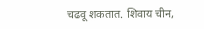चढवू शकतात. शिवाय चीन,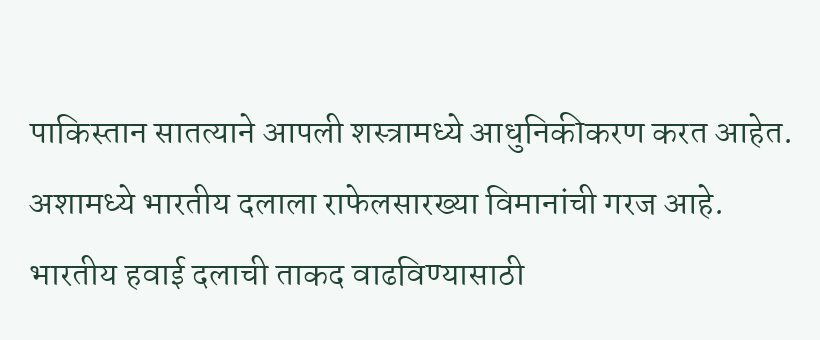पाकिस्तान सातत्याने आपली शस्त्रामध्ये आधुनिकीकरण करत आहेत. अशामध्ये भारतीय दलाला राफेलसारख्या विमानांची गरज आहे. भारतीय हवाई दलाची ताकद वाढविण्यासाठी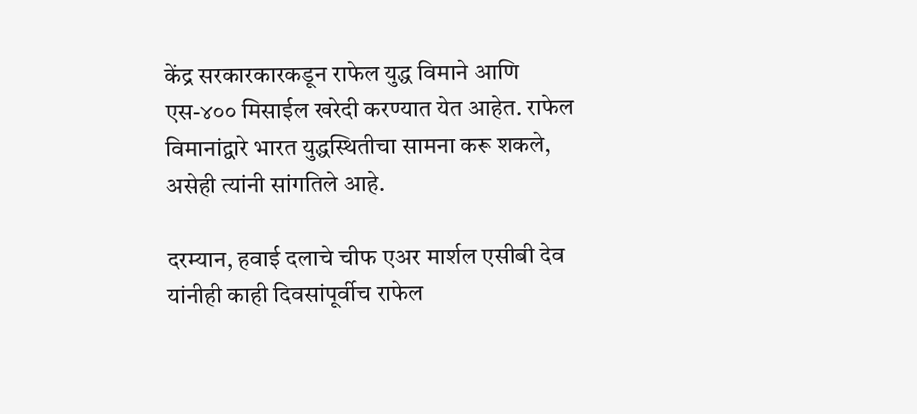केंद्र सरकारकारकडून राफेल युद्ध विमाने आणि एस-४०० मिसाईल खरेदी करण्यात येत आहेत. राफेल विमानांद्वारे भारत युद्धस्थितीचा सामना करू शकले, असेही त्यांनी सांगतिले आहे.

दरम्यान, हवाई दलाचे चीफ एअर मार्शल एसीबी देव यांनीही काही दिवसांपूर्वीच राफेल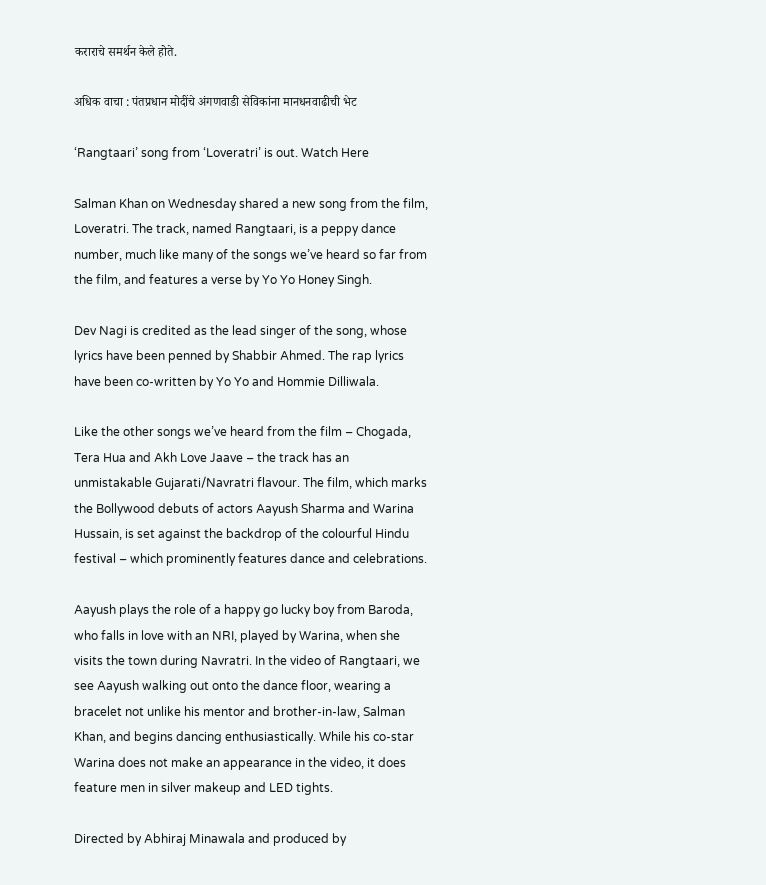कराराचे समर्थन केले होते.

अधिक वाचा : पंतप्रधान मोदींचे अंगणवाडी सेविकांना मानधनवाढीची भेट

‘Rangtaari’ song from ‘Loveratri’ is out. Watch Here

Salman Khan on Wednesday shared a new song from the film, Loveratri. The track, named Rangtaari, is a peppy dance number, much like many of the songs we’ve heard so far from the film, and features a verse by Yo Yo Honey Singh.

Dev Nagi is credited as the lead singer of the song, whose lyrics have been penned by Shabbir Ahmed. The rap lyrics have been co-written by Yo Yo and Hommie Dilliwala.

Like the other songs we’ve heard from the film – Chogada, Tera Hua and Akh Love Jaave – the track has an unmistakable Gujarati/Navratri flavour. The film, which marks the Bollywood debuts of actors Aayush Sharma and Warina Hussain, is set against the backdrop of the colourful Hindu festival – which prominently features dance and celebrations.

Aayush plays the role of a happy go lucky boy from Baroda, who falls in love with an NRI, played by Warina, when she visits the town during Navratri. In the video of Rangtaari, we see Aayush walking out onto the dance floor, wearing a bracelet not unlike his mentor and brother-in-law, Salman Khan, and begins dancing enthusiastically. While his co-star Warina does not make an appearance in the video, it does feature men in silver makeup and LED tights.

Directed by Abhiraj Minawala and produced by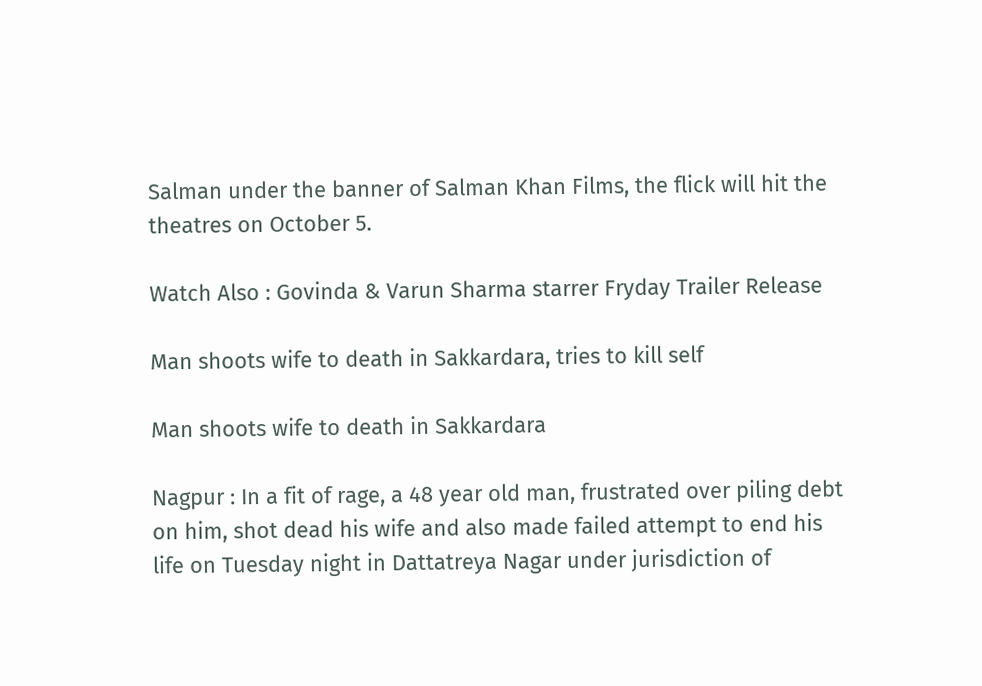Salman under the banner of Salman Khan Films, the flick will hit the theatres on October 5.

Watch Also : Govinda & Varun Sharma starrer Fryday Trailer Release

Man shoots wife to death in Sakkardara, tries to kill self

Man shoots wife to death in Sakkardara

Nagpur : In a fit of rage, a 48 year old man, frustrated over piling debt on him, shot dead his wife and also made failed attempt to end his life on Tuesday night in Dattatreya Nagar under jurisdiction of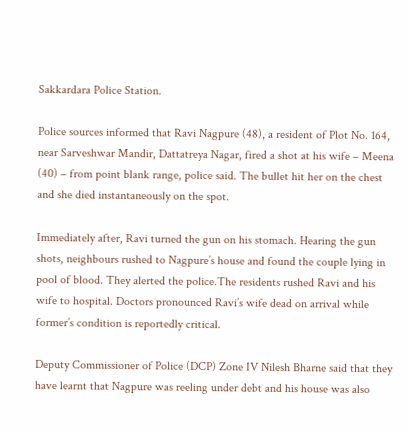Sakkardara Police Station.

Police sources informed that Ravi Nagpure (48), a resident of Plot No. 164, near Sarveshwar Mandir, Dattatreya Nagar, fired a shot at his wife – Meena (40) – from point blank range, police said. The bullet hit her on the chest and she died instantaneously on the spot.

Immediately after, Ravi turned the gun on his stomach. Hearing the gun shots, neighbours rushed to Nagpure’s house and found the couple lying in pool of blood. They alerted the police.The residents rushed Ravi and his wife to hospital. Doctors pronounced Ravi’s wife dead on arrival while former’s condition is reportedly critical.

Deputy Commissioner of Police (DCP) Zone IV Nilesh Bharne said that they have learnt that Nagpure was reeling under debt and his house was also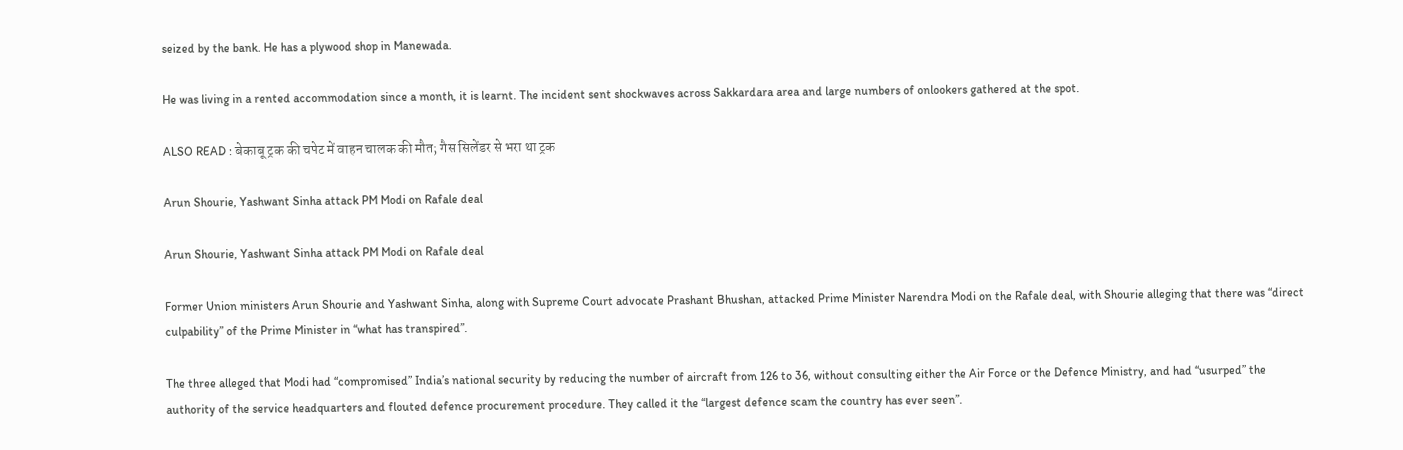seized by the bank. He has a plywood shop in Manewada.

He was living in a rented accommodation since a month, it is learnt. The incident sent shockwaves across Sakkardara area and large numbers of onlookers gathered at the spot.

ALSO READ : बेकाबू ट्रक की चपेट में वाहन चालक की मौत; गैस सिलेंडर से भरा था ट्रक

Arun Shourie, Yashwant Sinha attack PM Modi on Rafale deal

Arun Shourie, Yashwant Sinha attack PM Modi on Rafale deal

Former Union ministers Arun Shourie and Yashwant Sinha, along with Supreme Court advocate Prashant Bhushan, attacked Prime Minister Narendra Modi on the Rafale deal, with Shourie alleging that there was “direct culpability” of the Prime Minister in “what has transpired”.

The three alleged that Modi had “compromised” India’s national security by reducing the number of aircraft from 126 to 36, without consulting either the Air Force or the Defence Ministry, and had “usurped” the authority of the service headquarters and flouted defence procurement procedure. They called it the “largest defence scam the country has ever seen”.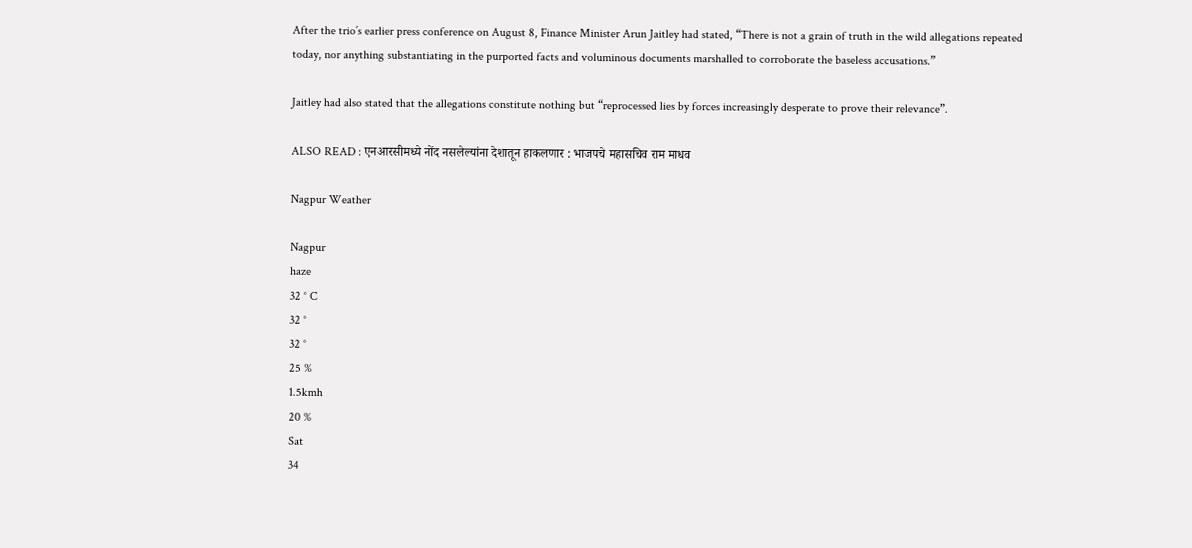After the trio’s earlier press conference on August 8, Finance Minister Arun Jaitley had stated, “There is not a grain of truth in the wild allegations repeated today, nor anything substantiating in the purported facts and voluminous documents marshalled to corroborate the baseless accusations.”

Jaitley had also stated that the allegations constitute nothing but “reprocessed lies by forces increasingly desperate to prove their relevance”.

ALSO READ : एनआरसीमध्ये नोंद नसलेल्यांना देशातून हाकलणार : भाजपचे महासचिव राम माधव

Nagpur Weather

Nagpur
haze
32 ° C
32 °
32 °
25 %
1.5kmh
20 %
Sat
34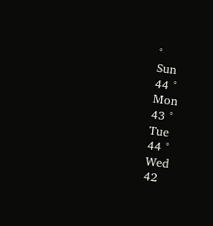°
Sun
44 °
Mon
43 °
Tue
44 °
Wed
42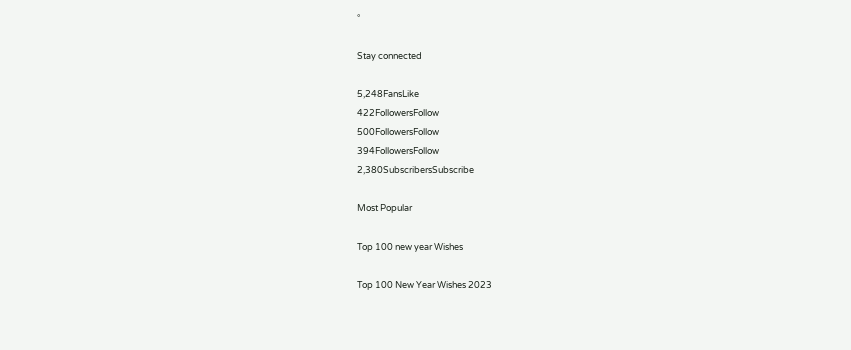°

Stay connected

5,248FansLike
422FollowersFollow
500FollowersFollow
394FollowersFollow
2,380SubscribersSubscribe

Most Popular

Top 100 new year Wishes

Top 100 New Year Wishes 2023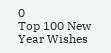0
Top 100 New Year Wishes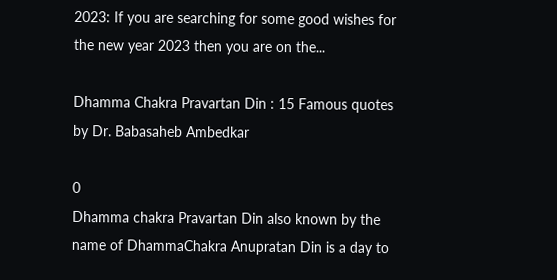2023: If you are searching for some good wishes for the new year 2023 then you are on the...

Dhamma Chakra Pravartan Din : 15 Famous quotes by Dr. Babasaheb Ambedkar

0
Dhamma chakra Pravartan Din also known by the name of DhammaChakra Anupratan Din is a day to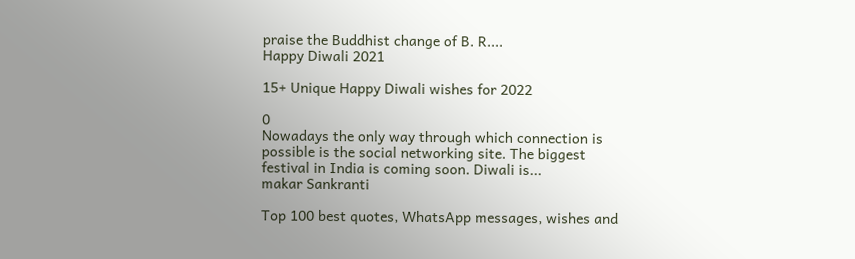praise the Buddhist change of B. R....
Happy Diwali 2021

15+ Unique Happy Diwali wishes for 2022

0
Nowadays the only way through which connection is possible is the social networking site. The biggest festival in India is coming soon. Diwali is...
makar Sankranti

Top 100 best quotes, WhatsApp messages, wishes and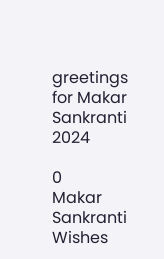greetings for Makar Sankranti 2024

0
Makar Sankranti Wishes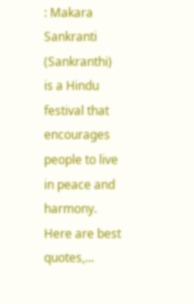: Makara Sankranti (Sankranthi) is a Hindu festival that encourages people to live in peace and harmony. Here are best quotes,...